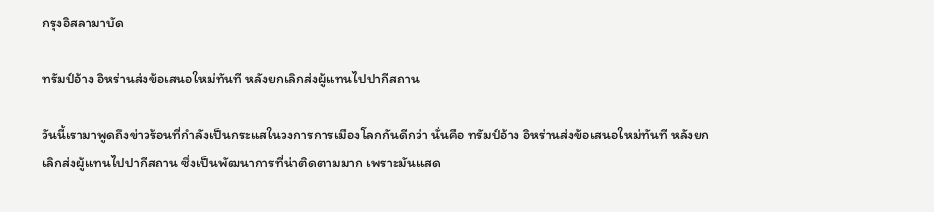กรุงอิสลามาบัด

ทรัมป์อ้าง อิหร่านส่งข้อเสนอใหม่ทันที หลังยกเลิกส่งผู้แทนไปปากีสถาน

วันนี้เรามาพูดถึงข่าวร้อนที่กำลังเป็นกระแสในวงการการเมืองโลกกันดีกว่า นั่นคือ ทรัมป์อ้าง อิหร่านส่งข้อเสนอใหม่ทันที หลังยกเลิกส่งผู้แทนไปปากีสถาน ซึ่งเป็นพัฒนาการที่น่าติดตามมาก เพราะมันแสด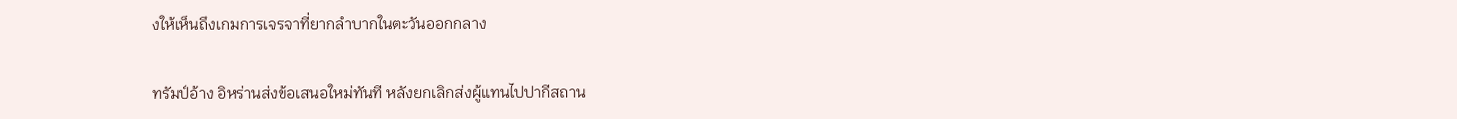งให้เห็นถึงเกมการเจรจาที่ยากลำบากในตะวันออกกลาง

ทรัมป์อ้าง อิหร่านส่งข้อเสนอใหม่ทันที หลังยกเลิกส่งผู้แทนไปปากีสถาน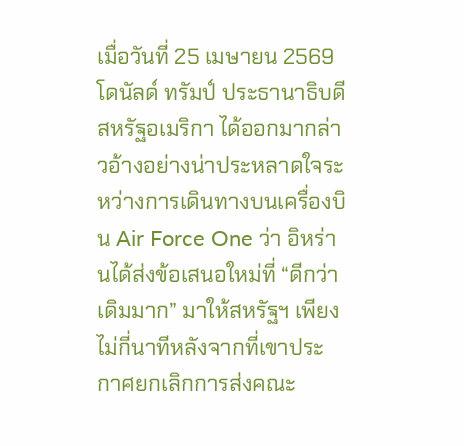เมื่อวันที่ 25 เมษายน 2569 โดนัลด์ ทรัมป์ ประธานาธิบดีสหรัฐอเมริกา ได้ออกมากล่าวอ้างอย่างน่าประหลาดใจระหว่างการเดินทางบนเครื่องบิน Air Force One ว่า อิหร่านได้ส่งข้อเสนอใหม่ที่ “ดีกว่าเดิมมาก” มาให้สหรัฐฯ เพียงไม่กี่นาทีหลังจากที่เขาประกาศยกเลิกการส่งคณะ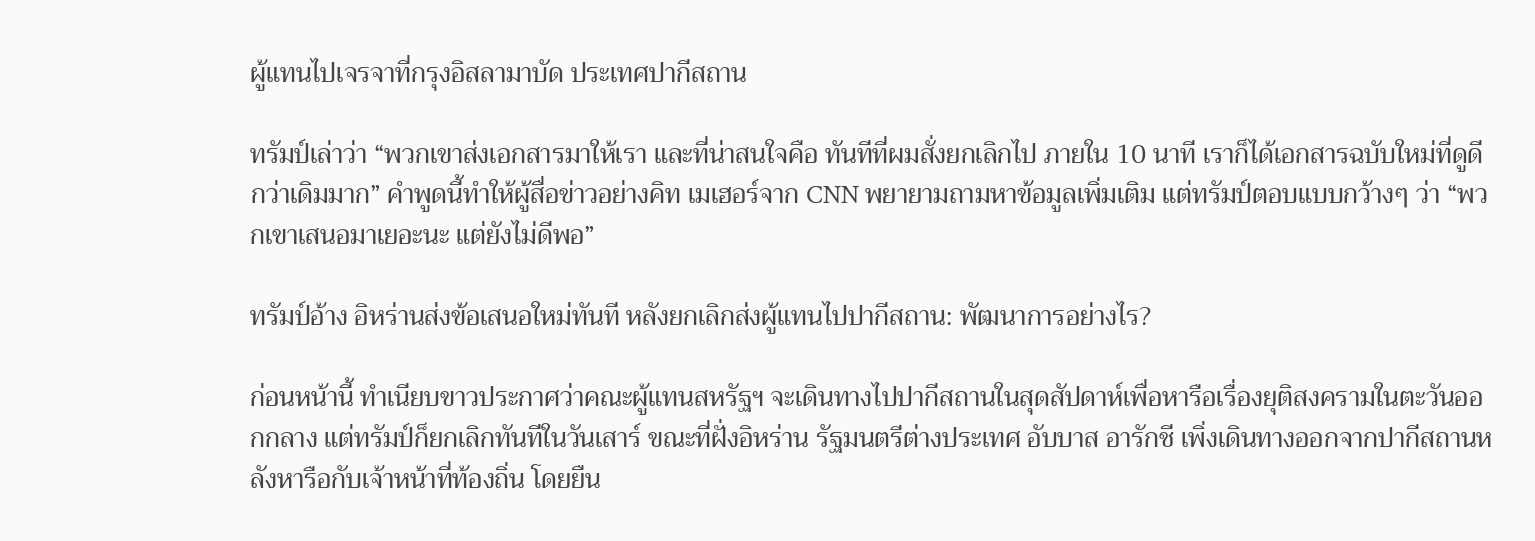ผู้แทนไปเจรจาที่กรุงอิสลามาบัด ประเทศปากีสถาน

ทรัมป์เล่าว่า “พวกเขาส่งเอกสารมาให้เรา และที่น่าสนใจคือ ทันทีที่ผมสั่งยกเลิกไป ภายใน 10 นาที เราก็ได้เอกสารฉบับใหม่ที่ดูดีกว่าเดิมมาก” คำพูดนี้ทำให้ผู้สื่อข่าวอย่างคิท เมเฮอร์จาก CNN พยายามถามหาข้อมูลเพิ่มเติม แต่ทรัมป์ตอบแบบกว้างๆ ว่า “พวกเขาเสนอมาเยอะนะ แต่ยังไม่ดีพอ”

ทรัมป์อ้าง อิหร่านส่งข้อเสนอใหม่ทันที หลังยกเลิกส่งผู้แทนไปปากีสถาน: พัฒนาการอย่างไร?

ก่อนหน้านี้ ทำเนียบขาวประกาศว่าคณะผู้แทนสหรัฐฯ จะเดินทางไปปากีสถานในสุดสัปดาห์เพื่อหารือเรื่องยุติสงครามในตะวันออกกลาง แต่ทรัมป์ก็ยกเลิกทันทีในวันเสาร์ ขณะที่ฝั่งอิหร่าน รัฐมนตรีต่างประเทศ อับบาส อารักชี เพิ่งเดินทางออกจากปากีสถานหลังหารือกับเจ้าหน้าที่ท้องถิ่น โดยยืน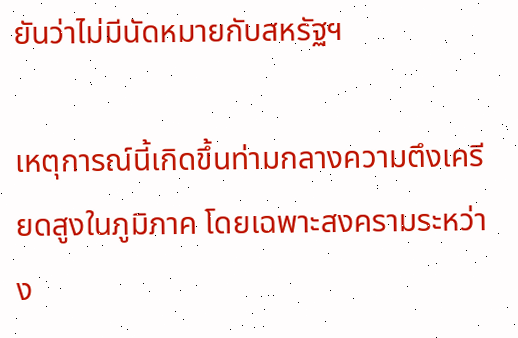ยันว่าไม่มีนัดหมายกับสหรัฐฯ

เหตุการณ์นี้เกิดขึ้นท่ามกลางความตึงเครียดสูงในภูมิภาค โดยเฉพาะสงครามระหว่าง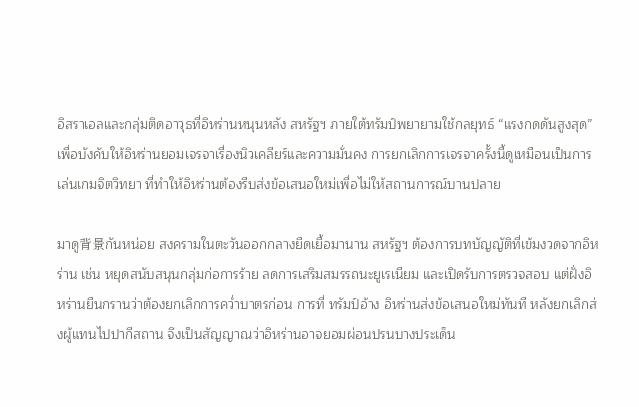อิสราเอลและกลุ่มติดอาวุธที่อิหร่านหนุนหลัง สหรัฐฯ ภายใต้ทรัมป์พยายามใช้กลยุทธ์ “แรงกดดันสูงสุด” เพื่อบังคับให้อิหร่านยอมเจรจาเรื่องนิวเคลียร์และความมั่นคง การยกเลิกการเจรจาครั้งนี้ดูเหมือนเป็นการเล่นเกมจิตวิทยา ที่ทำให้อิหร่านต้องรีบส่งข้อเสนอใหม่เพื่อไม่ให้สถานการณ์บานปลาย

มาดู背景กันหน่อย สงครามในตะวันออกกลางยืดเยื้อมานาน สหรัฐฯ ต้องการบทบัญญัติที่เข้มงวดจากอิหร่าน เช่น หยุดสนับสนุนกลุ่มก่อการร้าย ลดการเสริมสมรรถนะยูเรเนียม และเปิดรับการตรวจสอบ แต่ฝั่งอิหร่านยืนกรานว่าต้องยกเลิกการคว่ำบาตรก่อน การที่ ทรัมป์อ้าง อิหร่านส่งข้อเสนอใหม่ทันที หลังยกเลิกส่งผู้แทนไปปากีสถาน จึงเป็นสัญญาณว่าอิหร่านอาจยอมผ่อนปรนบางประเด็น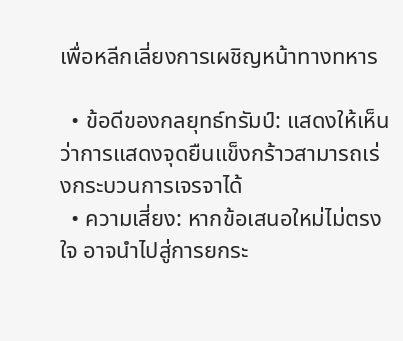เพื่อหลีกเลี่ยงการเผชิญหน้าทางทหาร

  • ข้อดีของกลยุทธ์ทรัมป์: แสดงให้เห็นว่าการแสดงจุดยืนแข็งกร้าวสามารถเร่งกระบวนการเจรจาได้
  • ความเสี่ยง: หากข้อเสนอใหม่ไม่ตรงใจ อาจนำไปสู่การยกระ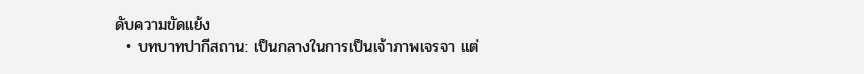ดับความขัดแย้ง
  • บทบาทปากีสถาน: เป็นกลางในการเป็นเจ้าภาพเจรจา แต่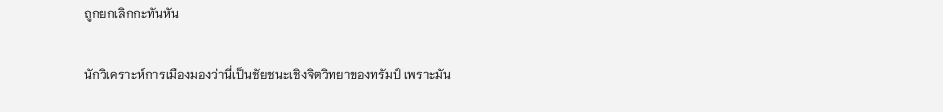ถูกยกเลิกกะทันหัน

นักวิเคราะห์การเมืองมองว่านี่เป็นชัยชนะเชิงจิตวิทยาของทรัมป์ เพราะมัน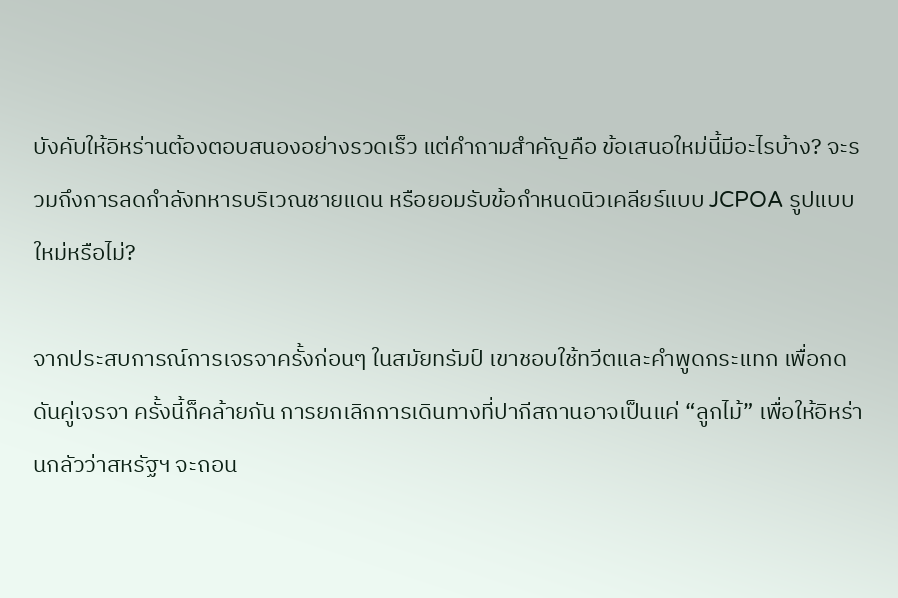บังคับให้อิหร่านต้องตอบสนองอย่างรวดเร็ว แต่คำถามสำคัญคือ ข้อเสนอใหม่นี้มีอะไรบ้าง? จะรวมถึงการลดกำลังทหารบริเวณชายแดน หรือยอมรับข้อกำหนดนิวเคลียร์แบบ JCPOA รูปแบบใหม่หรือไม่?

จากประสบการณ์การเจรจาครั้งก่อนๆ ในสมัยทรัมป์ เขาชอบใช้ทวีตและคำพูดกระแทก เพื่อกดดันคู่เจรจา ครั้งนี้ก็คล้ายกัน การยกเลิกการเดินทางที่ปากีสถานอาจเป็นแค่ “ลูกไม้” เพื่อให้อิหร่านกลัวว่าสหรัฐฯ จะถอน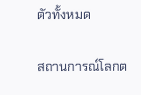ตัวทั้งหมด

สถานการณ์โลกต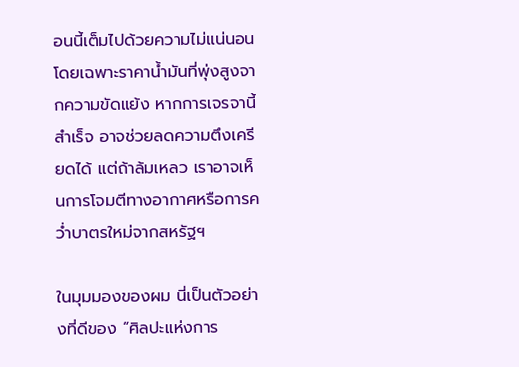อนนี้เต็มไปด้วยความไม่แน่นอน โดยเฉพาะราคาน้ำมันที่พุ่งสูงจากความขัดแย้ง หากการเจรจานี้สำเร็จ อาจช่วยลดความตึงเครียดได้ แต่ถ้าล้มเหลว เราอาจเห็นการโจมตีทางอากาศหรือการคว่ำบาตรใหม่จากสหรัฐฯ

ในมุมมองของผม นี่เป็นตัวอย่างที่ดีของ “ศิลปะแห่งการ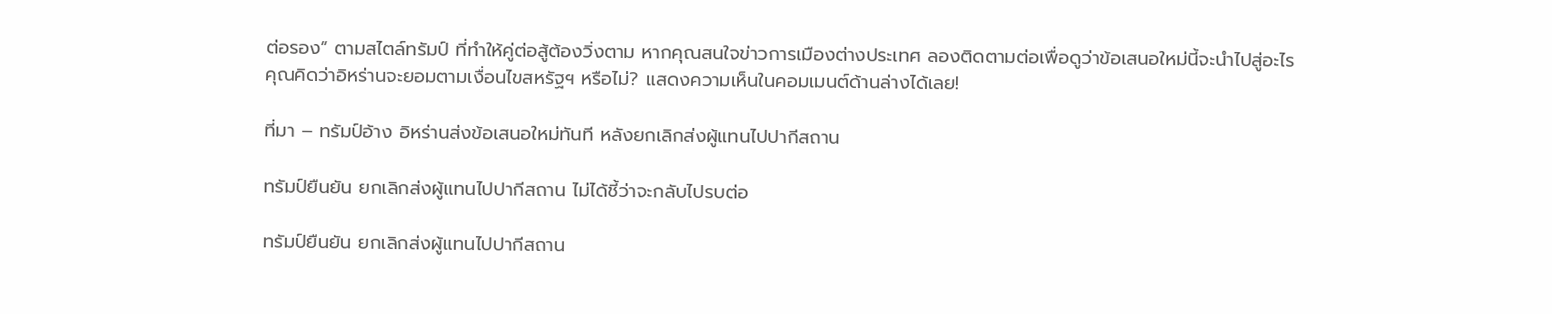ต่อรอง” ตามสไตล์ทรัมป์ ที่ทำให้คู่ต่อสู้ต้องวิ่งตาม หากคุณสนใจข่าวการเมืองต่างประเทศ ลองติดตามต่อเพื่อดูว่าข้อเสนอใหม่นี้จะนำไปสู่อะไร คุณคิดว่าอิหร่านจะยอมตามเงื่อนไขสหรัฐฯ หรือไม่? แสดงความเห็นในคอมเมนต์ด้านล่างได้เลย!

ที่มา – ทรัมป์อ้าง อิหร่านส่งข้อเสนอใหม่ทันที หลังยกเลิกส่งผู้แทนไปปากีสถาน

ทรัมป์ยืนยัน ยกเลิกส่งผู้แทนไปปากีสถาน ไม่ได้ชี้ว่าจะกลับไปรบต่อ

ทรัมป์ยืนยัน ยกเลิกส่งผู้แทนไปปากีสถาน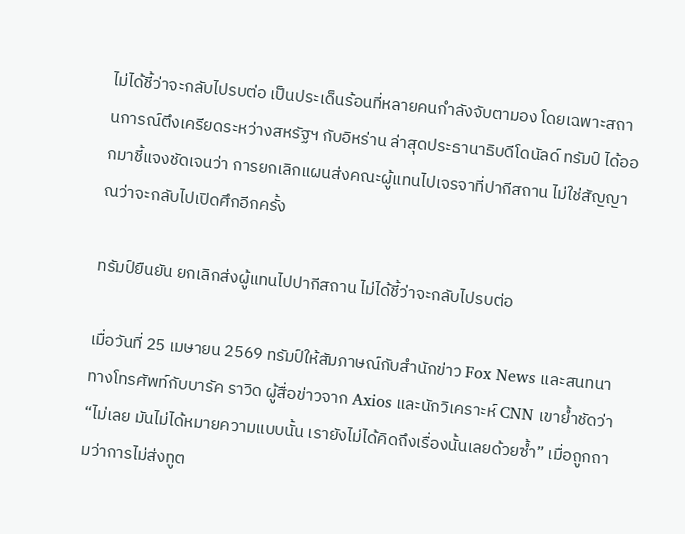ไม่ได้ชี้ว่าจะกลับไปรบต่อ เป็นประเด็นร้อนที่หลายคนกำลังจับตามอง โดยเฉพาะสถานการณ์ตึงเครียดระหว่างสหรัฐฯ กับอิหร่าน ล่าสุดประธานาธิบดีโดนัลด์ ทรัมป์ ได้ออกมาชี้แจงชัดเจนว่า การยกเลิกแผนส่งคณะผู้แทนไปเจรจาที่ปากีสถาน ไม่ใช่สัญญาณว่าจะกลับไปเปิดศึกอีกครั้ง

ทรัมป์ยืนยัน ยกเลิกส่งผู้แทนไปปากีสถาน ไม่ได้ชี้ว่าจะกลับไปรบต่อ

เมื่อวันที่ 25 เมษายน 2569 ทรัมป์ให้สัมภาษณ์กับสำนักข่าว Fox News และสนทนาทางโทรศัพท์กับบารัค ราวิด ผู้สื่อข่าวจาก Axios และนักวิเคราะห์ CNN เขาย้ำชัดว่า “ไม่เลย มันไม่ได้หมายความแบบนั้น เรายังไม่ได้คิดถึงเรื่องนั้นเลยด้วยซ้ำ” เมื่อถูกถามว่าการไม่ส่งทูต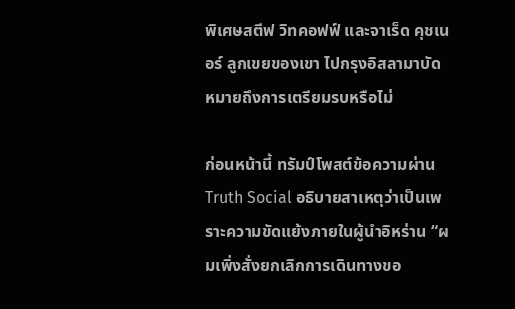พิเศษสตีฟ วิทคอฟฟ์ และจาเร็ด คุชเนอร์ ลูกเขยของเขา ไปกรุงอิสลามาบัด หมายถึงการเตรียมรบหรือไม่

ก่อนหน้านี้ ทรัมป์โพสต์ข้อความผ่าน Truth Social อธิบายสาเหตุว่าเป็นเพราะความขัดแย้งภายในผู้นำอิหร่าน “ผมเพิ่งสั่งยกเลิกการเดินทางขอ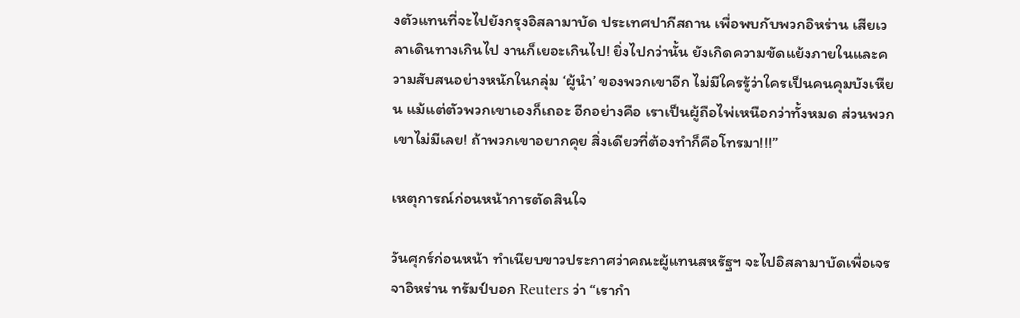งตัวแทนที่จะไปยังกรุงอิสลามาบัด ประเทศปากีสถาน เพื่อพบกับพวกอิหร่าน เสียเวลาเดินทางเกินไป งานก็เยอะเกินไป! ยิ่งไปกว่านั้น ยังเกิดความขัดแย้งภายในและความสับสนอย่างหนักในกลุ่ม ‘ผู้นำ’ ของพวกเขาอีก ไม่มีใครรู้ว่าใครเป็นคนคุมบังเหียน แม้แต่ตัวพวกเขาเองก็เถอะ อีกอย่างคือ เราเป็นผู้ถือไพ่เหนือกว่าทั้งหมด ส่วนพวกเขาไม่มีเลย! ถ้าพวกเขาอยากคุย สิ่งเดียวที่ต้องทำก็คือโทรมา!!!”

เหตุการณ์ก่อนหน้าการตัดสินใจ

วันศุกร์ก่อนหน้า ทำเนียบขาวประกาศว่าคณะผู้แทนสหรัฐฯ จะไปอิสลามาบัดเพื่อเจรจาอิหร่าน ทรัมป์บอก Reuters ว่า “เรากำ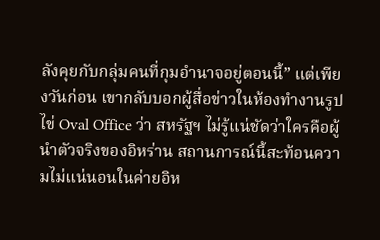ลังคุยกับกลุ่มคนที่กุมอำนาจอยู่ตอนนี้” แต่เพียงวันก่อน เขากลับบอกผู้สื่อข่าวในห้องทำงานรูปไข่ Oval Office ว่า สหรัฐฯ ไม่รู้แน่ชัดว่าใครคือผู้นำตัวจริงของอิหร่าน สถานการณ์นี้สะท้อนความไม่แน่นอนในค่ายอิห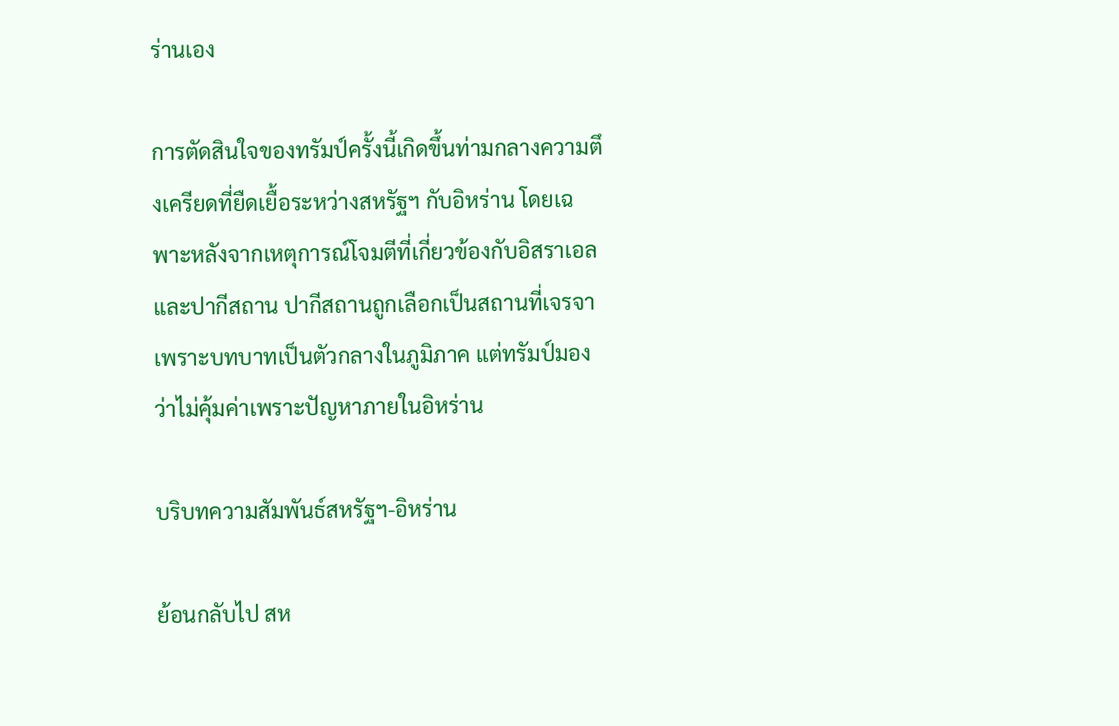ร่านเอง

การตัดสินใจของทรัมป์ครั้งนี้เกิดขึ้นท่ามกลางความตึงเครียดที่ยืดเยื้อระหว่างสหรัฐฯ กับอิหร่าน โดยเฉพาะหลังจากเหตุการณ์โจมตีที่เกี่ยวข้องกับอิสราเอลและปากีสถาน ปากีสถานถูกเลือกเป็นสถานที่เจรจาเพราะบทบาทเป็นตัวกลางในภูมิภาค แต่ทรัมป์มองว่าไม่คุ้มค่าเพราะปัญหาภายในอิหร่าน

บริบทความสัมพันธ์สหรัฐฯ-อิหร่าน

ย้อนกลับไป สห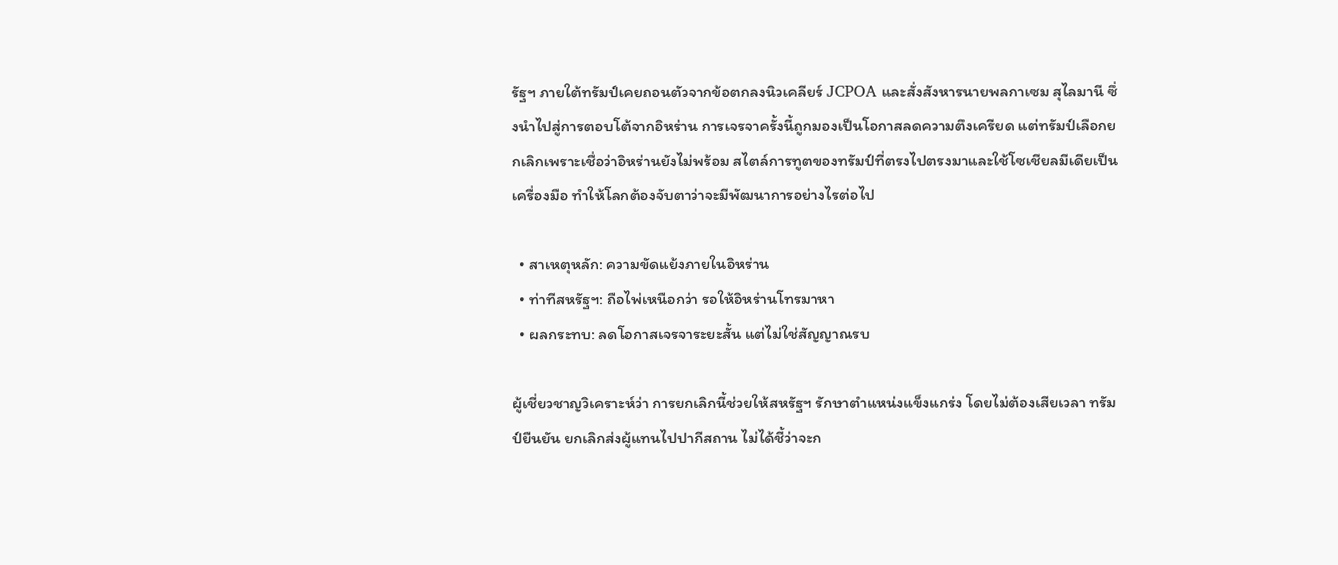รัฐฯ ภายใต้ทรัมป์เคยถอนตัวจากข้อตกลงนิวเคลียร์ JCPOA และสั่งสังหารนายพลกาเซม สุไลมานี ซึ่งนำไปสู่การตอบโต้จากอิหร่าน การเจรจาครั้งนี้ถูกมองเป็นโอกาสลดความตึงเครียด แต่ทรัมป์เลือกยกเลิกเพราะเชื่อว่าอิหร่านยังไม่พร้อม สไตล์การทูตของทรัมป์ที่ตรงไปตรงมาและใช้โซเชียลมีเดียเป็นเครื่องมือ ทำให้โลกต้องจับตาว่าจะมีพัฒนาการอย่างไรต่อไป

  • สาเหตุหลัก: ความขัดแย้งภายในอิหร่าน
  • ท่าทีสหรัฐฯ: ถือไพ่เหนือกว่า รอให้อิหร่านโทรมาหา
  • ผลกระทบ: ลดโอกาสเจรจาระยะสั้น แต่ไม่ใช่สัญญาณรบ

ผู้เชี่ยวชาญวิเคราะห์ว่า การยกเลิกนี้ช่วยให้สหรัฐฯ รักษาตำแหน่งแข็งแกร่ง โดยไม่ต้องเสียเวลา ทรัมป์ยืนยัน ยกเลิกส่งผู้แทนไปปากีสถาน ไม่ได้ชี้ว่าจะก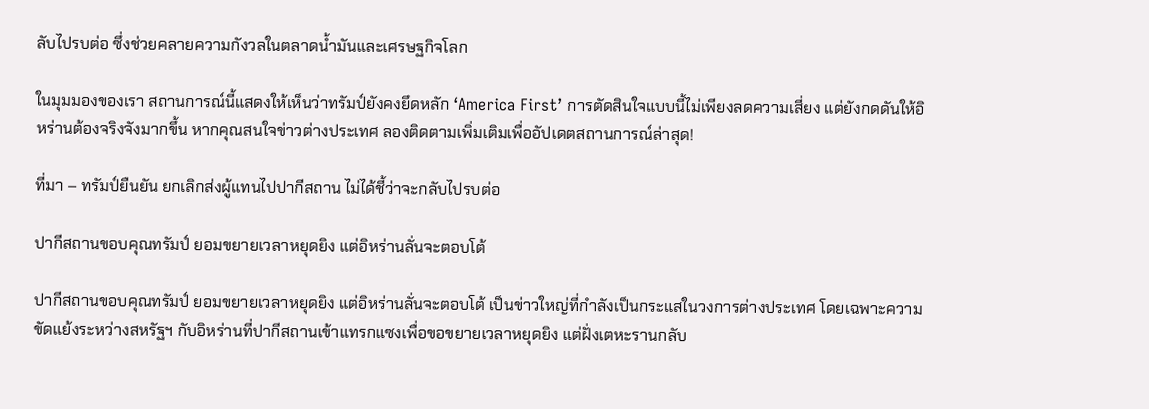ลับไปรบต่อ ซึ่งช่วยคลายความกังวลในตลาดน้ำมันและเศรษฐกิจโลก

ในมุมมองของเรา สถานการณ์นี้แสดงให้เห็นว่าทรัมป์ยังคงยึดหลัก ‘America First’ การตัดสินใจแบบนี้ไม่เพียงลดความเสี่ยง แต่ยังกดดันให้อิหร่านต้องจริงจังมากขึ้น หากคุณสนใจข่าวต่างประเทศ ลองติดตามเพิ่มเติมเพื่ออัปเดตสถานการณ์ล่าสุด!

ที่มา – ทรัมป์ยืนยัน ยกเลิกส่งผู้แทนไปปากีสถาน ไม่ได้ชี้ว่าจะกลับไปรบต่อ

ปากีสถานขอบคุณทรัมป์ ยอมขยายเวลาหยุดยิง แต่อิหร่านลั่นจะตอบโต้

ปากีสถานขอบคุณทรัมป์ ยอมขยายเวลาหยุดยิง แต่อิหร่านลั่นจะตอบโต้ เป็นข่าวใหญ่ที่กำลังเป็นกระแสในวงการต่างประเทศ โดยเฉพาะความขัดแย้งระหว่างสหรัฐฯ กับอิหร่านที่ปากีสถานเข้าแทรกแซงเพื่อขอขยายเวลาหยุดยิง แต่ฝั่งเตหะรานกลับ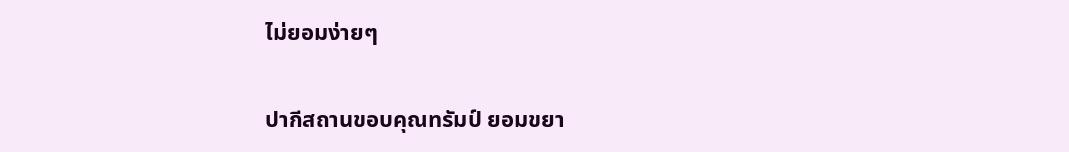ไม่ยอมง่ายๆ

ปากีสถานขอบคุณทรัมป์ ยอมขยา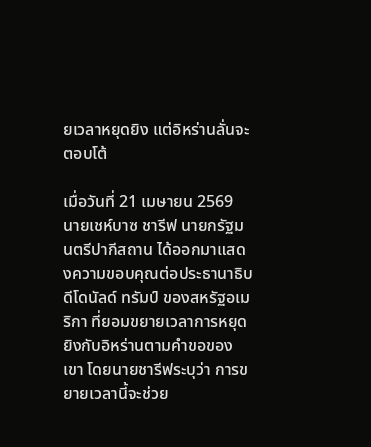ยเวลาหยุดยิง แต่อิหร่านลั่นจะตอบโต้

เมื่อวันที่ 21 เมษายน 2569 นายเชห์บาซ ชารีฟ นายกรัฐมนตรีปากีสถาน ได้ออกมาแสดงความขอบคุณต่อประธานาธิบดีโดนัลด์ ทรัมป์ ของสหรัฐอเมริกา ที่ยอมขยายเวลาการหยุดยิงกับอิหร่านตามคำขอของเขา โดยนายชารีฟระบุว่า การขยายเวลานี้จะช่วย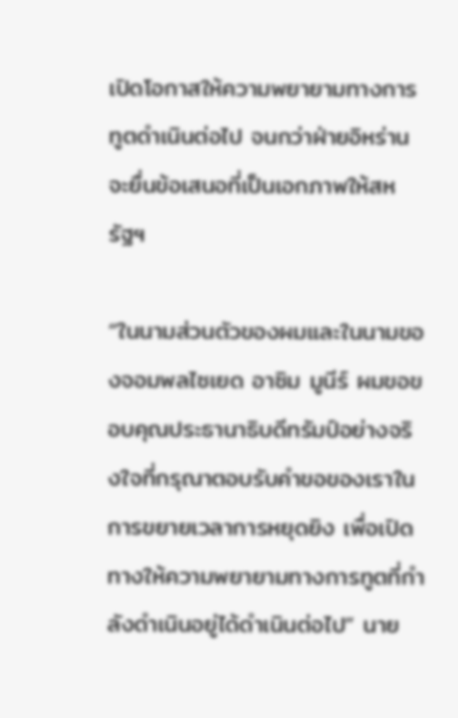เปิดโอกาสให้ความพยายามทางการทูตดำเนินต่อไป จนกว่าฝ่ายอิหร่านจะยื่นข้อเสนอที่เป็นเอกภาพให้สหรัฐฯ

“ในนามส่วนตัวของผมและในนามของจอมพลไซเยด อาซิม มูนีร์ ผมขอขอบคุณประธานาธิบดีทรัมป์อย่างจริงใจที่กรุณาตอบรับคำขอของเราในการขยายเวลาการหยุดยิง เพื่อเปิดทางให้ความพยายามทางการทูตที่กำลังดำเนินอยู่ได้ดำเนินต่อไป” นาย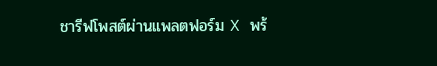ชารีฟโพสต์ผ่านแพลตฟอร์ม X พร้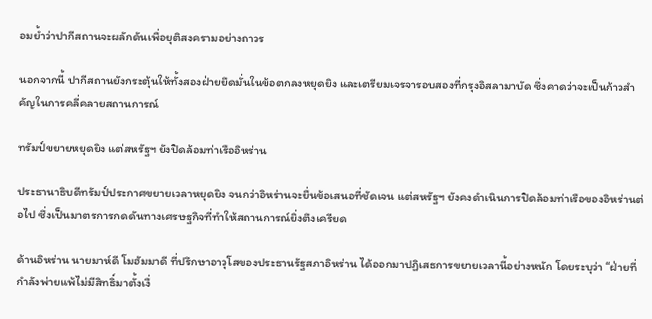อมย้ำว่าปากีสถานจะผลักดันเพื่อยุติสงครามอย่างถาวร

นอกจากนี้ ปากีสถานยังกระตุ้นให้ทั้งสองฝ่ายยึดมั่นในข้อตกลงหยุดยิง และเตรียมเจรจารอบสองที่กรุงอิสลามาบัด ซึ่งคาดว่าจะเป็นก้าวสำคัญในการคลี่คลายสถานการณ์

ทรัมป์ขยายหยุดยิง แต่สหรัฐฯ ยังปิดล้อมท่าเรืออิหร่าน

ประธานาธิบดีทรัมป์ประกาศขยายเวลาหยุดยิง จนกว่าอิหร่านจะยื่นข้อเสนอที่ชัดเจน แต่สหรัฐฯ ยังคงดำเนินการปิดล้อมท่าเรือของอิหร่านต่อไป ซึ่งเป็นมาตรการกดดันทางเศรษฐกิจที่ทำให้สถานการณ์ยิ่งตึงเครียด

ด้านอิหร่าน นายมาห์ดี โมฮัมมาดี ที่ปรึกษาอาวุโสของประธานรัฐสภาอิหร่าน ได้ออกมาปฏิเสธการขยายเวลานี้อย่างหนัก โดยระบุว่า “ฝ่ายที่กำลังพ่ายแพ้ไม่มีสิทธิ์มาตั้งเงื่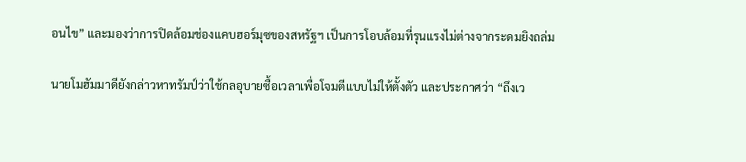อนไข” และมองว่าการปิดล้อมช่องแคบฮอร์มุซของสหรัฐฯ เป็นการโอบล้อมที่รุนแรงไม่ต่างจากระดมยิงถล่ม

นายโมฮัมมาดียังกล่าวหาทรัมป์ว่าใช้กลอุบายซื้อเวลาเพื่อโจมตีแบบไม่ให้ตั้งตัว และประกาศว่า “ถึงเว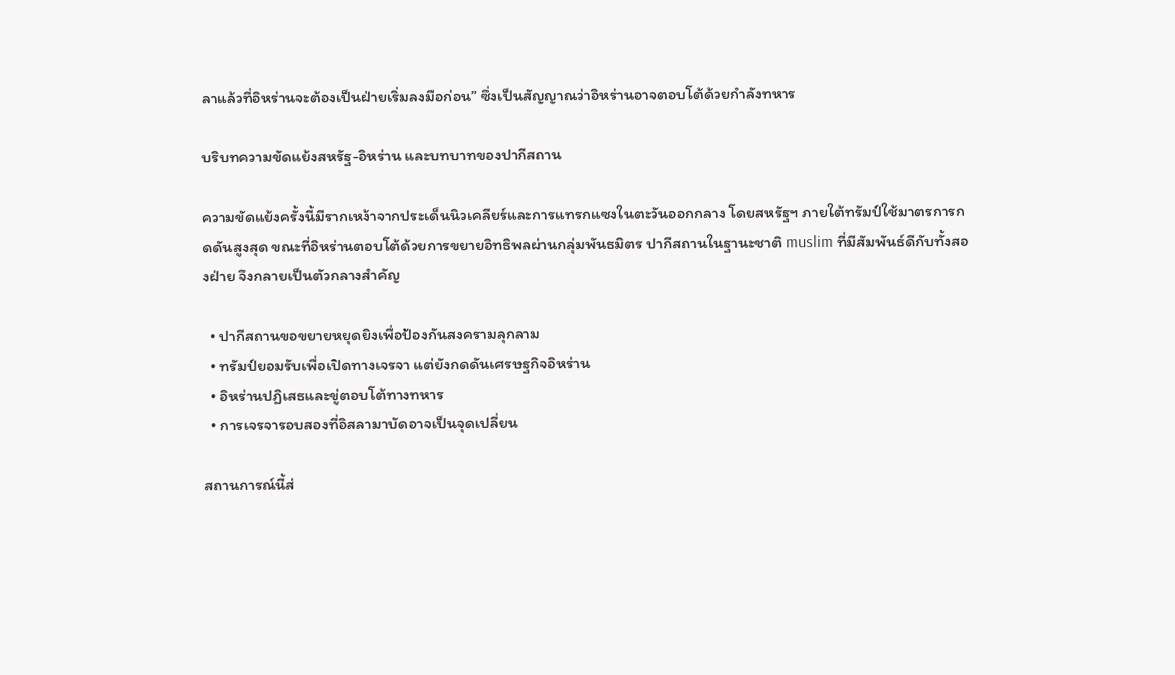ลาแล้วที่อิหร่านจะต้องเป็นฝ่ายเริ่มลงมือก่อน” ซึ่งเป็นสัญญาณว่าอิหร่านอาจตอบโต้ด้วยกำลังทหาร

บริบทความขัดแย้งสหรัฐ-อิหร่าน และบทบาทของปากีสถาน

ความขัดแย้งครั้งนี้มีรากเหง้าจากประเด็นนิวเคลียร์และการแทรกแซงในตะวันออกกลาง โดยสหรัฐฯ ภายใต้ทรัมป์ใช้มาตรการกดดันสูงสุด ขณะที่อิหร่านตอบโต้ด้วยการขยายอิทธิพลผ่านกลุ่มพันธมิตร ปากีสถานในฐานะชาติ muslim ที่มีสัมพันธ์ดีกับทั้งสองฝ่าย จึงกลายเป็นตัวกลางสำคัญ

  • ปากีสถานขอขยายหยุดยิงเพื่อป้องกันสงครามลุกลาม
  • ทรัมป์ยอมรับเพื่อเปิดทางเจรจา แต่ยังกดดันเศรษฐกิจอิหร่าน
  • อิหร่านปฏิเสธและขู่ตอบโต้ทางทหาร
  • การเจรจารอบสองที่อิสลามาบัดอาจเป็นจุดเปลี่ยน

สถานการณ์นี้ส่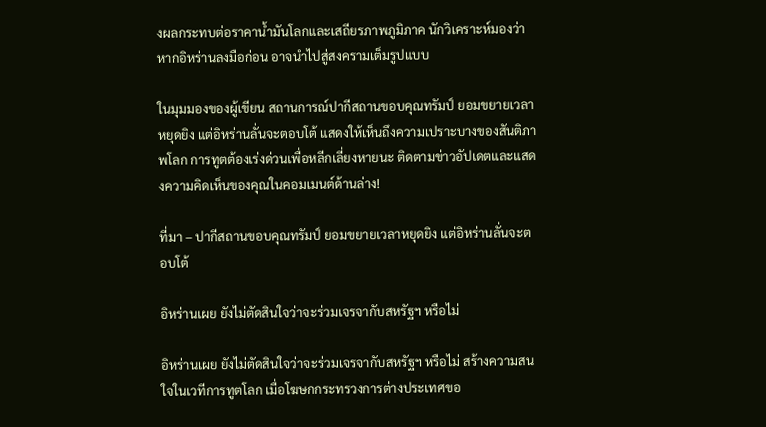งผลกระทบต่อราคาน้ำมันโลกและเสถียรภาพภูมิภาค นักวิเคราะห์มองว่าหากอิหร่านลงมือก่อน อาจนำไปสู่สงครามเต็มรูปแบบ

ในมุมมองของผู้เขียน สถานการณ์ปากีสถานขอบคุณทรัมป์ ยอมขยายเวลาหยุดยิง แต่อิหร่านลั่นจะตอบโต้ แสดงให้เห็นถึงความเปราะบางของสันติภาพโลก การทูตต้องเร่งด่วนเพื่อหลีกเลี่ยงหายนะ ติดตามข่าวอัปเดตและแสดงความคิดเห็นของคุณในคอมเมนต์ด้านล่าง!

ที่มา – ปากีสถานขอบคุณทรัมป์ ยอมขยายเวลาหยุดยิง แต่อิหร่านลั่นจะตอบโต้

อิหร่านเผย ยังไม่ตัดสินใจว่าจะร่วมเจรจากับสหรัฐฯ หรือไม่

อิหร่านเผย ยังไม่ตัดสินใจว่าจะร่วมเจรจากับสหรัฐฯ หรือไม่ สร้างความสนใจในเวทีการทูตโลก เมื่อโฆษกกระทรวงการต่างประเทศขอ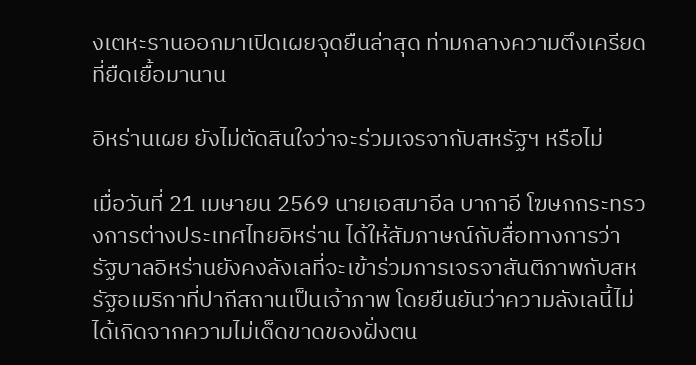งเตหะรานออกมาเปิดเผยจุดยืนล่าสุด ท่ามกลางความตึงเครียดที่ยืดเยื้อมานาน

อิหร่านเผย ยังไม่ตัดสินใจว่าจะร่วมเจรจากับสหรัฐฯ หรือไม่

เมื่อวันที่ 21 เมษายน 2569 นายเอสมาอีล บากาอี โฆษกกระทรวงการต่างประเทศไทยอิหร่าน ได้ให้สัมภาษณ์กับสื่อทางการว่า รัฐบาลอิหร่านยังคงลังเลที่จะเข้าร่วมการเจรจาสันติภาพกับสหรัฐอเมริกาที่ปากีสถานเป็นเจ้าภาพ โดยยืนยันว่าความลังเลนี้ไม่ได้เกิดจากความไม่เด็ดขาดของฝั่งตน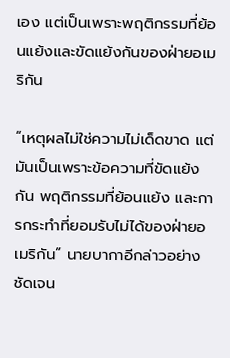เอง แต่เป็นเพราะพฤติกรรมที่ย้อนแย้งและขัดแย้งกันของฝ่ายอเมริกัน

“เหตุผลไม่ใช่ความไม่เด็ดขาด แต่มันเป็นเพราะข้อความที่ขัดแย้งกัน พฤติกรรมที่ย้อนแย้ง และการกระทำที่ยอมรับไม่ได้ของฝ่ายอเมริกัน” นายบากาอีกล่าวอย่างชัดเจน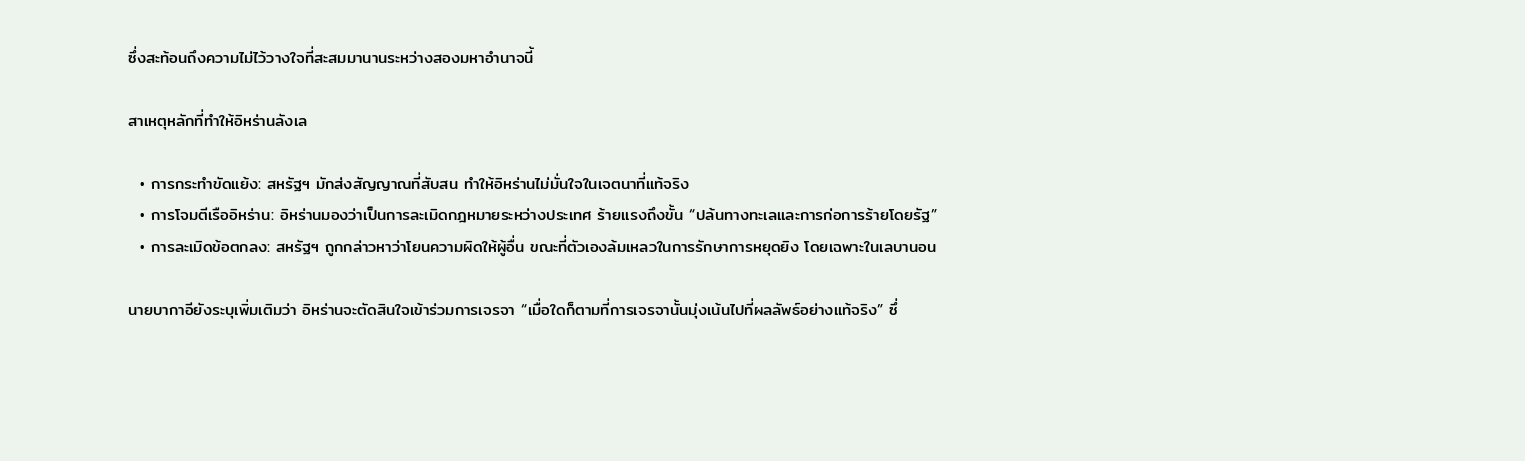ซึ่งสะท้อนถึงความไม่ไว้วางใจที่สะสมมานานระหว่างสองมหาอำนาจนี้

สาเหตุหลักที่ทำให้อิหร่านลังเล

  • การกระทำขัดแย้ง: สหรัฐฯ มักส่งสัญญาณที่สับสน ทำให้อิหร่านไม่มั่นใจในเจตนาที่แท้จริง
  • การโจมตีเรืออิหร่าน: อิหร่านมองว่าเป็นการละเมิดกฎหมายระหว่างประเทศ ร้ายแรงถึงขั้น “ปล้นทางทะเลและการก่อการร้ายโดยรัฐ”
  • การละเมิดข้อตกลง: สหรัฐฯ ถูกกล่าวหาว่าโยนความผิดให้ผู้อื่น ขณะที่ตัวเองล้มเหลวในการรักษาการหยุดยิง โดยเฉพาะในเลบานอน

นายบากาอียังระบุเพิ่มเติมว่า อิหร่านจะตัดสินใจเข้าร่วมการเจรจา “เมื่อใดก็ตามที่การเจรจานั้นมุ่งเน้นไปที่ผลลัพธ์อย่างแท้จริง” ซึ่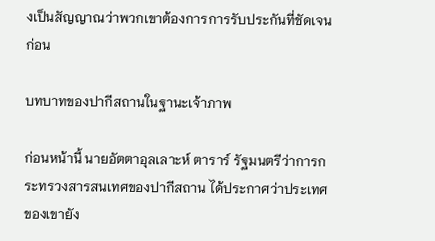งเป็นสัญญาณว่าพวกเขาต้องการการรับประกันที่ชัดเจนก่อน

บทบาทของปากีสถานในฐานะเจ้าภาพ

ก่อนหน้านี้ นายอัตตาอุลเลาะห์ ตาราร์ รัฐมนตรีว่าการกระทรวงสารสนเทศของปากีสถาน ได้ประกาศว่าประเทศของเขายัง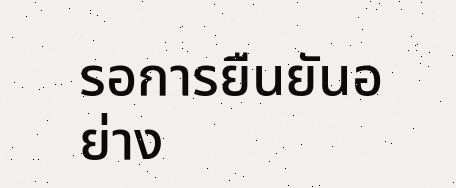รอการยืนยันอย่าง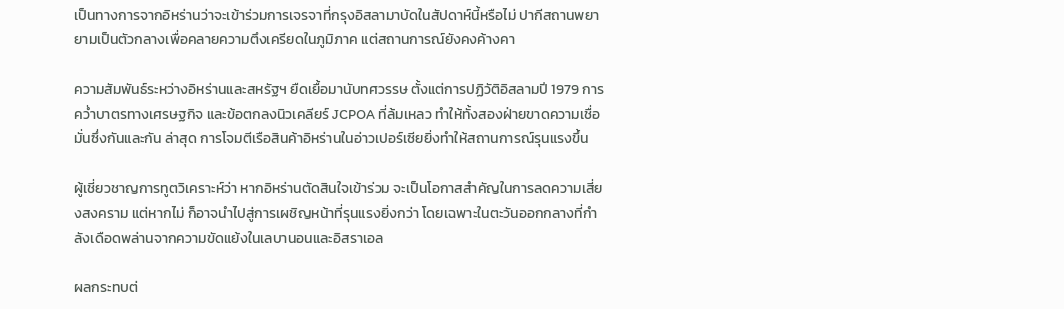เป็นทางการจากอิหร่านว่าจะเข้าร่วมการเจรจาที่กรุงอิสลามาบัดในสัปดาห์นี้หรือไม่ ปากีสถานพยายามเป็นตัวกลางเพื่อคลายความตึงเครียดในภูมิภาค แต่สถานการณ์ยังคงค้างคา

ความสัมพันธ์ระหว่างอิหร่านและสหรัฐฯ ยืดเยื้อมานับทศวรรษ ตั้งแต่การปฏิวัติอิสลามปี 1979 การคว่ำบาตรทางเศรษฐกิจ และข้อตกลงนิวเคลียร์ JCPOA ที่ล้มเหลว ทำให้ทั้งสองฝ่ายขาดความเชื่อมั่นซึ่งกันและกัน ล่าสุด การโจมตีเรือสินค้าอิหร่านในอ่าวเปอร์เซียยิ่งทำให้สถานการณ์รุนแรงขึ้น

ผู้เชี่ยวชาญการทูตวิเคราะห์ว่า หากอิหร่านตัดสินใจเข้าร่วม จะเป็นโอกาสสำคัญในการลดความเสี่ยงสงคราม แต่หากไม่ ก็อาจนำไปสู่การเผชิญหน้าที่รุนแรงยิ่งกว่า โดยเฉพาะในตะวันออกกลางที่กำลังเดือดพล่านจากความขัดแย้งในเลบานอนและอิสราเอล

ผลกระทบต่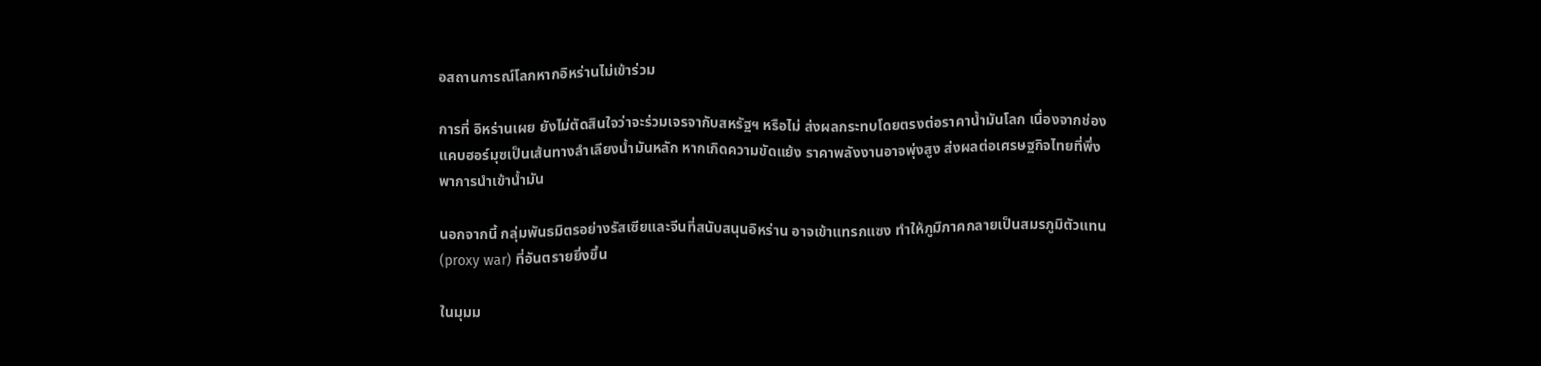อสถานการณ์โลกหากอิหร่านไม่เข้าร่วม

การที่ อิหร่านเผย ยังไม่ตัดสินใจว่าจะร่วมเจรจากับสหรัฐฯ หรือไม่ ส่งผลกระทบโดยตรงต่อราคาน้ำมันโลก เนื่องจากช่องแคบฮอร์มุซเป็นเส้นทางลำเลียงน้ำมันหลัก หากเกิดความขัดแย้ง ราคาพลังงานอาจพุ่งสูง ส่งผลต่อเศรษฐกิจไทยที่พึ่งพาการนำเข้าน้ำมัน

นอกจากนี้ กลุ่มพันธมิตรอย่างรัสเซียและจีนที่สนับสนุนอิหร่าน อาจเข้าแทรกแซง ทำให้ภูมิภาคกลายเป็นสมรภูมิตัวแทน (proxy war) ที่อันตรายยิ่งขึ้น

ในมุมม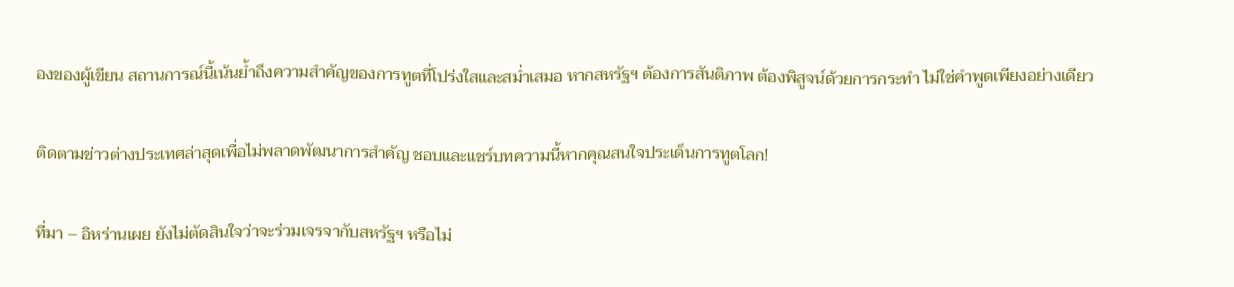องของผู้เขียน สถานการณ์นี้เน้นย้ำถึงความสำคัญของการทูตที่โปร่งใสและสม่ำเสมอ หากสหรัฐฯ ต้องการสันติภาพ ต้องพิสูจน์ด้วยการกระทำ ไม่ใช่คำพูดเพียงอย่างเดียว

ติดตามข่าวต่างประเทศล่าสุดเพื่อไม่พลาดพัฒนาการสำคัญ ชอบและแชร์บทความนี้หากคุณสนใจประเด็นการทูตโลก!

ที่มา – อิหร่านเผย ยังไม่ตัดสินใจว่าจะร่วมเจรจากับสหรัฐฯ หรือไม่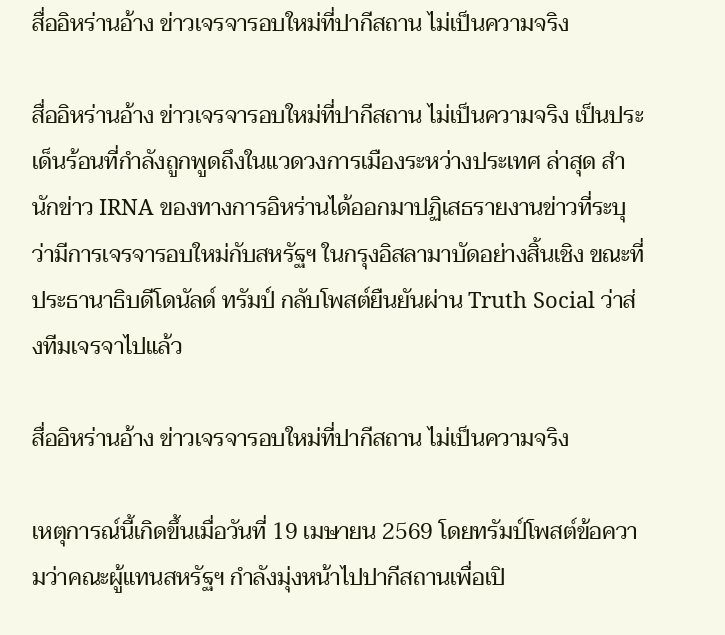สื่ออิหร่านอ้าง ข่าวเจรจารอบใหม่ที่ปากีสถาน ไม่เป็นความจริง

สื่ออิหร่านอ้าง ข่าวเจรจารอบใหม่ที่ปากีสถาน ไม่เป็นความจริง เป็นประเด็นร้อนที่กำลังถูกพูดถึงในแวดวงการเมืองระหว่างประเทศ ล่าสุด สำนักข่าว IRNA ของทางการอิหร่านได้ออกมาปฏิเสธรายงานข่าวที่ระบุว่ามีการเจรจารอบใหม่กับสหรัฐฯ ในกรุงอิสลามาบัดอย่างสิ้นเชิง ขณะที่ประธานาธิบดีโดนัลด์ ทรัมป์ กลับโพสต์ยืนยันผ่าน Truth Social ว่าส่งทีมเจรจาไปแล้ว

สื่ออิหร่านอ้าง ข่าวเจรจารอบใหม่ที่ปากีสถาน ไม่เป็นความจริง

เหตุการณ์นี้เกิดขึ้นเมื่อวันที่ 19 เมษายน 2569 โดยทรัมป์โพสต์ข้อความว่าคณะผู้แทนสหรัฐฯ กำลังมุ่งหน้าไปปากีสถานเพื่อเปิ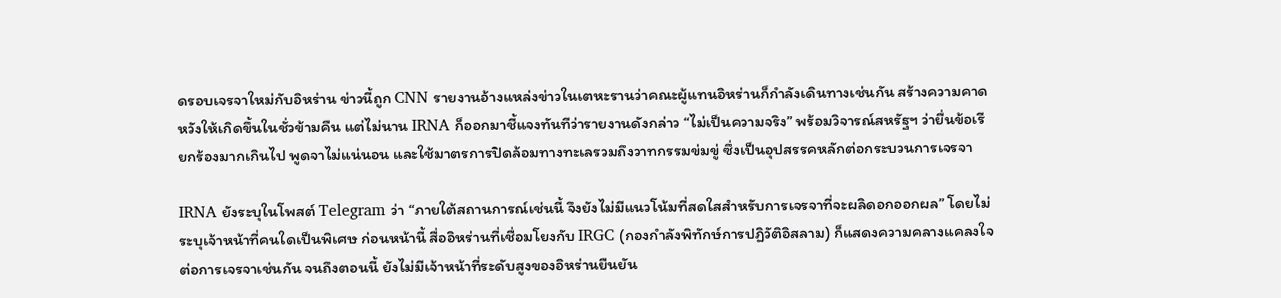ดรอบเจรจาใหม่กับอิหร่าน ข่าวนี้ถูก CNN รายงานอ้างแหล่งข่าวในเตหะรานว่าคณะผู้แทนอิหร่านก็กำลังเดินทางเช่นกัน สร้างความคาดหวังให้เกิดขึ้นในชั่วข้ามคืน แต่ไม่นาน IRNA ก็ออกมาชี้แจงทันทีว่ารายงานดังกล่าว “ไม่เป็นความจริง” พร้อมวิจารณ์สหรัฐฯ ว่ายื่นข้อเรียกร้องมากเกินไป พูดจาไม่แน่นอน และใช้มาตรการปิดล้อมทางทะเลรวมถึงวาทกรรมข่มขู่ ซึ่งเป็นอุปสรรคหลักต่อกระบวนการเจรจา

IRNA ยังระบุในโพสต์ Telegram ว่า “ภายใต้สถานการณ์เช่นนี้ จึงยังไม่มีแนวโน้มที่สดใสสำหรับการเจรจาที่จะผลิดอกออกผล” โดยไม่ระบุเจ้าหน้าที่คนใดเป็นพิเศษ ก่อนหน้านี้ สื่ออิหร่านที่เชื่อมโยงกับ IRGC (กองกำลังพิทักษ์การปฏิวัติอิสลาม) ก็แสดงความคลางแคลงใจต่อการเจรจาเช่นกัน จนถึงตอนนี้ ยังไม่มีเจ้าหน้าที่ระดับสูงของอิหร่านยืนยัน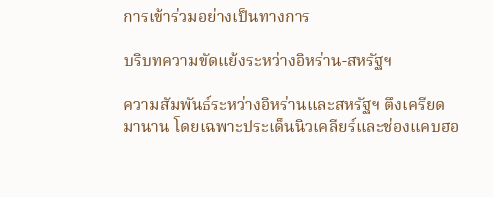การเข้าร่วมอย่างเป็นทางการ

บริบทความขัดแย้งระหว่างอิหร่าน-สหรัฐฯ

ความสัมพันธ์ระหว่างอิหร่านและสหรัฐฯ ตึงเครียดมานาน โดยเฉพาะประเด็นนิวเคลียร์และช่องแคบฮอ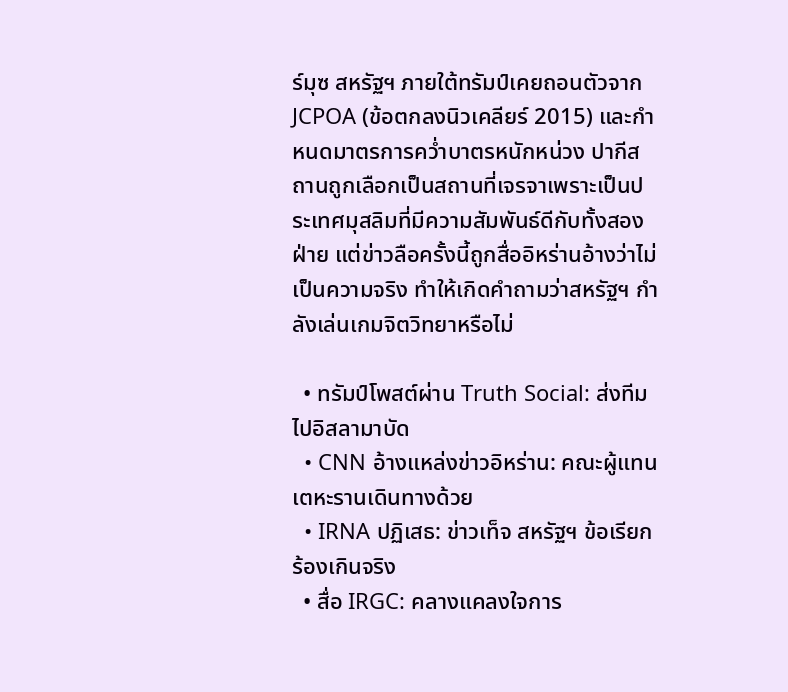ร์มุซ สหรัฐฯ ภายใต้ทรัมป์เคยถอนตัวจาก JCPOA (ข้อตกลงนิวเคลียร์ 2015) และกำหนดมาตรการคว่ำบาตรหนักหน่วง ปากีสถานถูกเลือกเป็นสถานที่เจรจาเพราะเป็นประเทศมุสลิมที่มีความสัมพันธ์ดีกับทั้งสองฝ่าย แต่ข่าวลือครั้งนี้ถูกสื่ออิหร่านอ้างว่าไม่เป็นความจริง ทำให้เกิดคำถามว่าสหรัฐฯ กำลังเล่นเกมจิตวิทยาหรือไม่

  • ทรัมป์โพสต์ผ่าน Truth Social: ส่งทีมไปอิสลามาบัด
  • CNN อ้างแหล่งข่าวอิหร่าน: คณะผู้แทนเตหะรานเดินทางด้วย
  • IRNA ปฏิเสธ: ข่าวเท็จ สหรัฐฯ ข้อเรียกร้องเกินจริง
  • สื่อ IRGC: คลางแคลงใจการ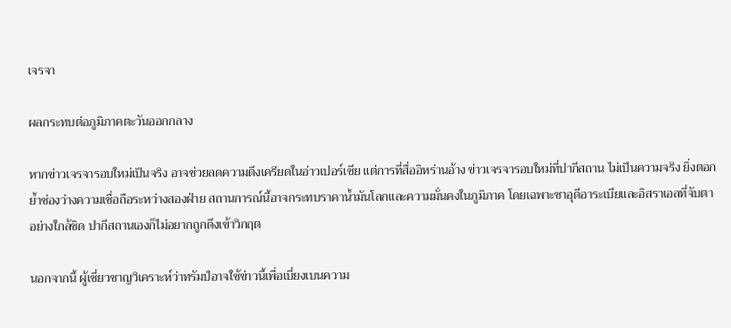เจรจา

ผลกระทบต่อภูมิภาคตะวันออกกลาง

หากข่าวเจรจารอบใหม่เป็นจริง อาจช่วยลดความตึงเครียดในอ่าวเปอร์เซีย แต่การที่สื่ออิหร่านอ้าง ข่าวเจรจารอบใหม่ที่ปากีสถาน ไม่เป็นความจริง ยิ่งตอกย้ำช่องว่างความเชื่อถือระหว่างสองฝ่าย สถานการณ์นี้อาจกระทบราคาน้ำมันโลกและความมั่นคงในภูมิภาค โดยเฉพาะซาอุดีอาระเบียและอิสราเอลที่จับตาอย่างใกล้ชิด ปากีสถานเองก็ไม่อยากถูกดึงเข้าวิกฤต

นอกจากนี้ ผู้เชี่ยวชาญวิเคราะห์ว่าทรัมป์อาจใช้ข่าวนี้เพื่อเบี่ยงเบนความ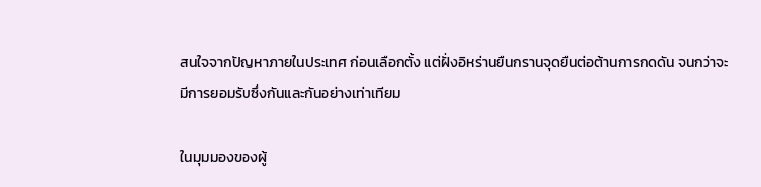สนใจจากปัญหาภายในประเทศ ก่อนเลือกตั้ง แต่ฝั่งอิหร่านยืนกรานจุดยืนต่อต้านการกดดัน จนกว่าจะมีการยอมรับซึ่งกันและกันอย่างเท่าเทียม

ในมุมมองของผู้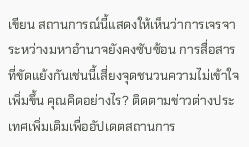เขียน สถานการณ์นี้แสดงให้เห็นว่าการเจรจาระหว่างมหาอำนาจยังคงซับซ้อน การสื่อสารที่ขัดแย้งกันเช่นนี้เสี่ยงจุดชนวนความไม่เข้าใจเพิ่มขึ้น คุณคิดอย่างไร? ติดตามข่าวต่างประเทศเพิ่มเติมเพื่ออัปเดตสถานการ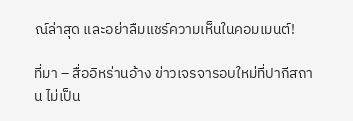ณ์ล่าสุด และอย่าลืมแชร์ความเห็นในคอมเมนต์!

ที่มา – สื่ออิหร่านอ้าง ข่าวเจรจารอบใหม่ที่ปากีสถาน ไม่เป็น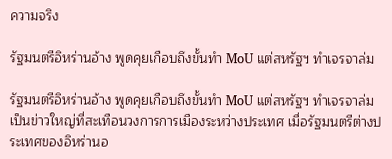ความจริง

รัฐมนตรีอิหร่านอ้าง พูดคุยเกือบถึงขั้นทำ MoU แต่สหรัฐฯ ทำเจรจาล่ม

รัฐมนตรีอิหร่านอ้าง พูดคุยเกือบถึงขั้นทำ MoU แต่สหรัฐฯ ทำเจรจาล่ม เป็นข่าวใหญ่ที่สะเทือนวงการการเมืองระหว่างประเทศ เมื่อรัฐมนตรีต่างประเทศของอิหร่านอ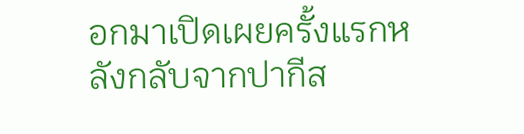อกมาเปิดเผยครั้งแรกหลังกลับจากปากีส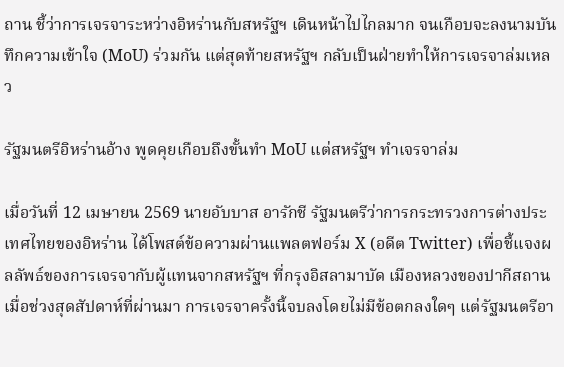ถาน ชี้ว่าการเจรจาระหว่างอิหร่านกับสหรัฐฯ เดินหน้าไปไกลมาก จนเกือบจะลงนามบันทึกความเข้าใจ (MoU) ร่วมกัน แต่สุดท้ายสหรัฐฯ กลับเป็นฝ่ายทำให้การเจรจาล่มเหลว

รัฐมนตรีอิหร่านอ้าง พูดคุยเกือบถึงขั้นทำ MoU แต่สหรัฐฯ ทำเจรจาล่ม

เมื่อวันที่ 12 เมษายน 2569 นายอับบาส อารักชี รัฐมนตรีว่าการกระทรวงการต่างประเทศไทยของอิหร่าน ได้โพสต์ข้อความผ่านแพลตฟอร์ม X (อดีต Twitter) เพื่อชี้แจงผลลัพธ์ของการเจรจากับผู้แทนจากสหรัฐฯ ที่กรุงอิสลามาบัด เมืองหลวงของปากีสถาน เมื่อช่วงสุดสัปดาห์ที่ผ่านมา การเจรจาครั้งนี้จบลงโดยไม่มีข้อตกลงใดๆ แต่รัฐมนตรีอา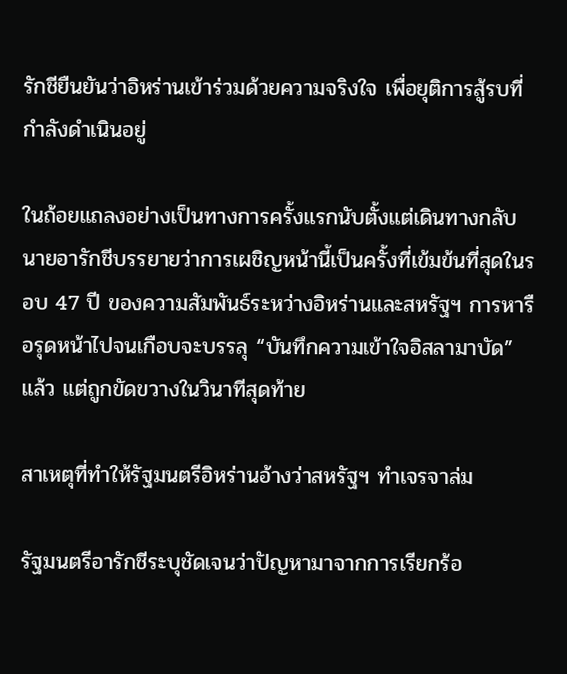รักชียืนยันว่าอิหร่านเข้าร่วมด้วยความจริงใจ เพื่อยุติการสู้รบที่กำลังดำเนินอยู่

ในถ้อยแถลงอย่างเป็นทางการครั้งแรกนับตั้งแต่เดินทางกลับ นายอารักชีบรรยายว่าการเผชิญหน้านี้เป็นครั้งที่เข้มข้นที่สุดในรอบ 47 ปี ของความสัมพันธ์ระหว่างอิหร่านและสหรัฐฯ การหารือรุดหน้าไปจนเกือบจะบรรลุ “บันทึกความเข้าใจอิสลามาบัด” แล้ว แต่ถูกขัดขวางในวินาทีสุดท้าย

สาเหตุที่ทำให้รัฐมนตรีอิหร่านอ้างว่าสหรัฐฯ ทำเจรจาล่ม

รัฐมนตรีอารักชีระบุชัดเจนว่าปัญหามาจากการเรียกร้อ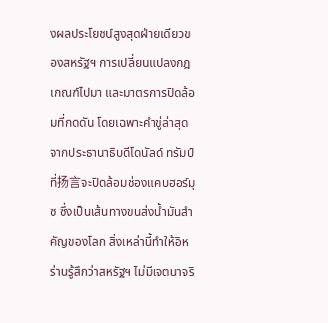งผลประโยชน์สูงสุดฝ่ายเดียวของสหรัฐฯ การเปลี่ยนแปลงกฎเกณฑ์ไปมา และมาตรการปิดล้อมที่กดดัน โดยเฉพาะคำขู่ล่าสุดจากประธานาธิบดีโดนัลด์ ทรัมป์ ที่扬言จะปิดล้อมช่องแคบฮอร์มุซ ซึ่งเป็นเส้นทางขนส่งน้ำมันสำคัญของโลก สิ่งเหล่านี้ทำให้อิหร่านรู้สึกว่าสหรัฐฯ ไม่มีเจตนาจริ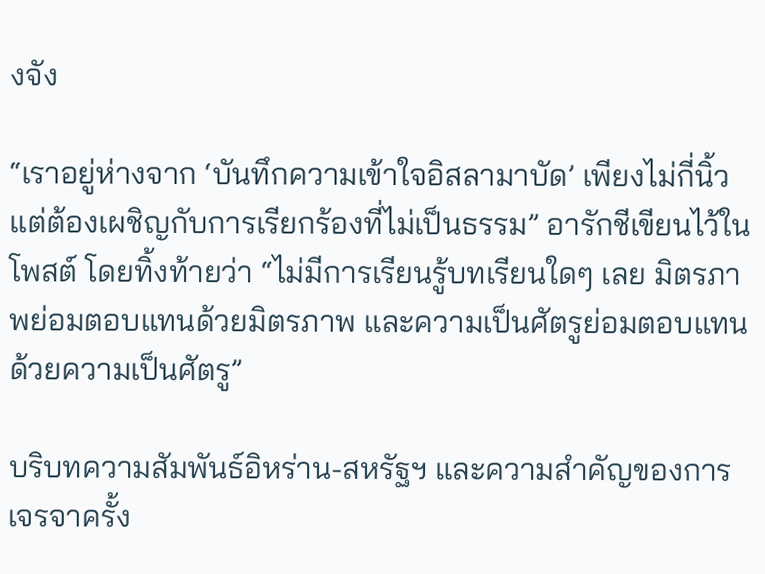งจัง

“เราอยู่ห่างจาก ‘บันทึกความเข้าใจอิสลามาบัด’ เพียงไม่กี่นิ้ว แต่ต้องเผชิญกับการเรียกร้องที่ไม่เป็นธรรม” อารักชีเขียนไว้ในโพสต์ โดยทิ้งท้ายว่า “ไม่มีการเรียนรู้บทเรียนใดๆ เลย มิตรภาพย่อมตอบแทนด้วยมิตรภาพ และความเป็นศัตรูย่อมตอบแทนด้วยความเป็นศัตรู”

บริบทความสัมพันธ์อิหร่าน-สหรัฐฯ และความสำคัญของการเจรจาครั้ง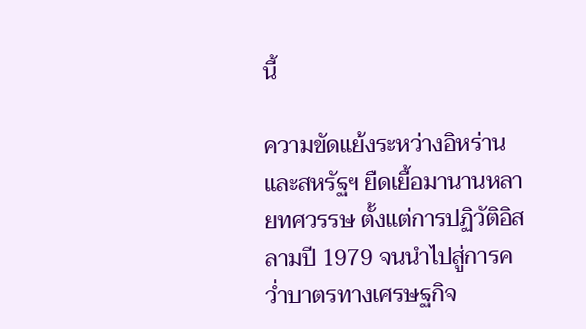นี้

ความขัดแย้งระหว่างอิหร่านและสหรัฐฯ ยืดเยื้อมานานหลายทศวรรษ ตั้งแต่การปฏิวัติอิสลามปี 1979 จนนำไปสู่การคว่ำบาตรทางเศรษฐกิจ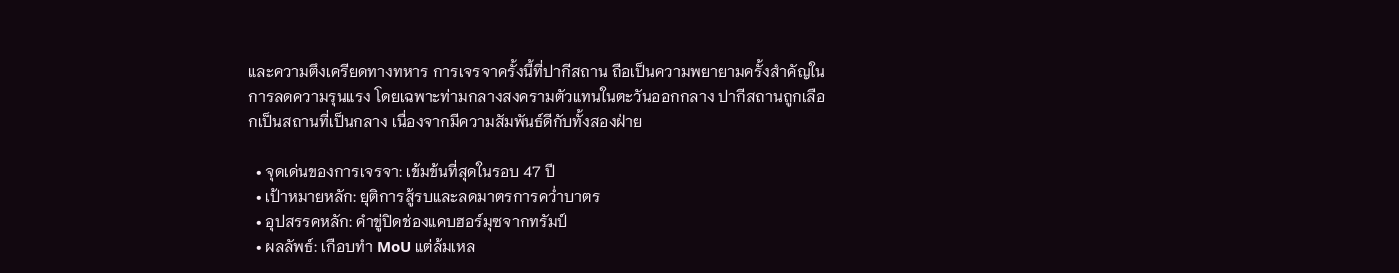และความตึงเครียดทางทหาร การเจรจาครั้งนี้ที่ปากีสถาน ถือเป็นความพยายามครั้งสำคัญในการลดความรุนแรง โดยเฉพาะท่ามกลางสงครามตัวแทนในตะวันออกกลาง ปากีสถานถูกเลือกเป็นสถานที่เป็นกลาง เนื่องจากมีความสัมพันธ์ดีกับทั้งสองฝ่าย

  • จุดเด่นของการเจรจา: เข้มข้นที่สุดในรอบ 47 ปี
  • เป้าหมายหลัก: ยุติการสู้รบและลดมาตรการคว่ำบาตร
  • อุปสรรคหลัก: คำขู่ปิดช่องแคบฮอร์มุซจากทรัมป์
  • ผลลัพธ์: เกือบทำ MoU แต่ล้มเหล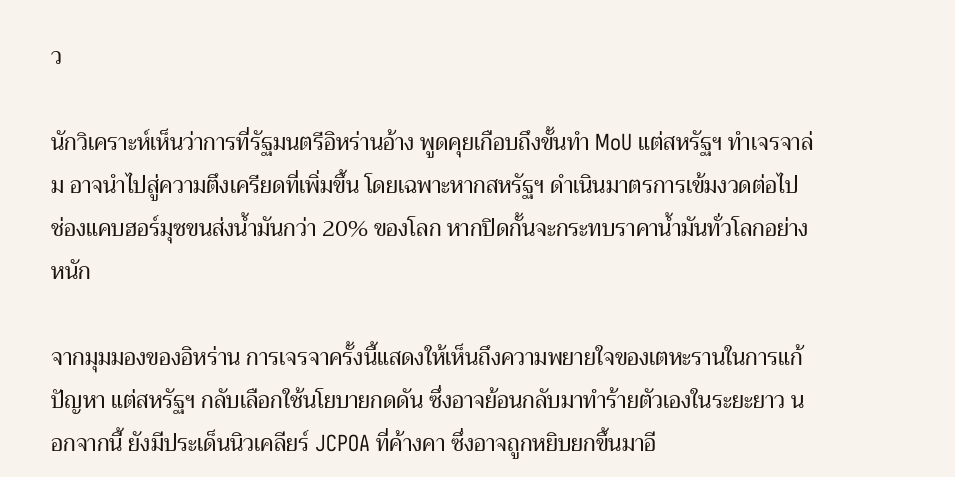ว

นักวิเคราะห์เห็นว่าการที่รัฐมนตรีอิหร่านอ้าง พูดคุยเกือบถึงขั้นทำ MoU แต่สหรัฐฯ ทำเจรจาล่ม อาจนำไปสู่ความตึงเครียดที่เพิ่มขึ้น โดยเฉพาะหากสหรัฐฯ ดำเนินมาตรการเข้มงวดต่อไป ช่องแคบฮอร์มุซขนส่งน้ำมันกว่า 20% ของโลก หากปิดกั้นจะกระทบราคาน้ำมันทั่วโลกอย่างหนัก

จากมุมมองของอิหร่าน การเจรจาครั้งนี้แสดงให้เห็นถึงความพยายใจของเตหะรานในการแก้ปัญหา แต่สหรัฐฯ กลับเลือกใช้นโยบายกดดัน ซึ่งอาจย้อนกลับมาทำร้ายตัวเองในระยะยาว นอกจากนี้ ยังมีประเด็นนิวเคลียร์ JCPOA ที่ค้างคา ซึ่งอาจถูกหยิบยกขึ้นมาอี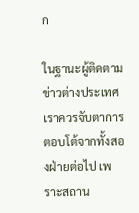ก

ในฐานะผู้ติดตามข่าวต่างประเทศ เราควรจับตาการตอบโต้จากทั้งสองฝ่ายต่อไป เพราะสถาน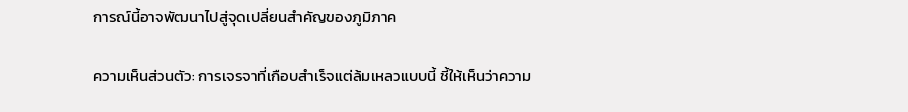การณ์นี้อาจพัฒนาไปสู่จุดเปลี่ยนสำคัญของภูมิภาค

ความเห็นส่วนตัว: การเจรจาที่เกือบสำเร็จแต่ล้มเหลวแบบนี้ ชี้ให้เห็นว่าความ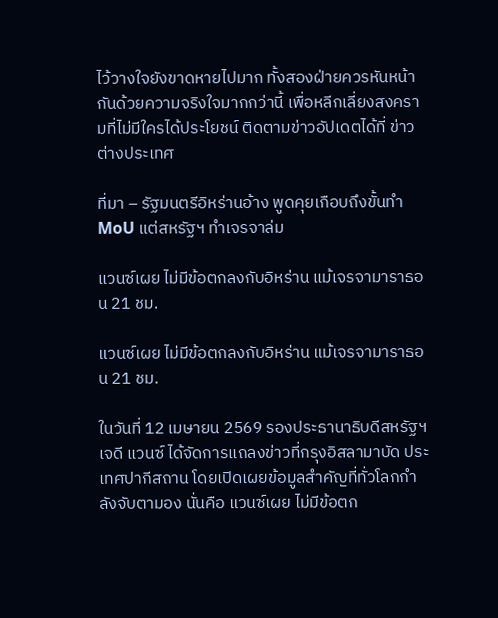ไว้วางใจยังขาดหายไปมาก ทั้งสองฝ่ายควรหันหน้ากันด้วยความจริงใจมากกว่านี้ เพื่อหลีกเลี่ยงสงครามที่ไม่มีใครได้ประโยชน์ ติดตามข่าวอัปเดตได้ที่ ข่าวต่างประเทศ

ที่มา – รัฐมนตรีอิหร่านอ้าง พูดคุยเกือบถึงขั้นทำ MoU แต่สหรัฐฯ ทำเจรจาล่ม

แวนซ์เผย ไม่มีข้อตกลงกับอิหร่าน แม้เจรจามาราธอน 21 ชม.

แวนซ์เผย ไม่มีข้อตกลงกับอิหร่าน แม้เจรจามาราธอน 21 ชม.

ในวันที่ 12 เมษายน 2569 รองประธานาธิบดีสหรัฐฯ เจดี แวนซ์ ได้จัดการแถลงข่าวที่กรุงอิสลามาบัด ประเทศปากีสถาน โดยเปิดเผยข้อมูลสำคัญที่ทั่วโลกกำลังจับตามอง นั่นคือ แวนซ์เผย ไม่มีข้อตก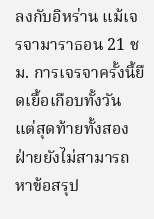ลงกับอิหร่าน แม้เจรจามาราธอน 21 ชม. การเจรจาครั้งนี้ยืดเยื้อเกือบทั้งวัน แต่สุดท้ายทั้งสองฝ่ายยังไม่สามารถหาข้อสรุป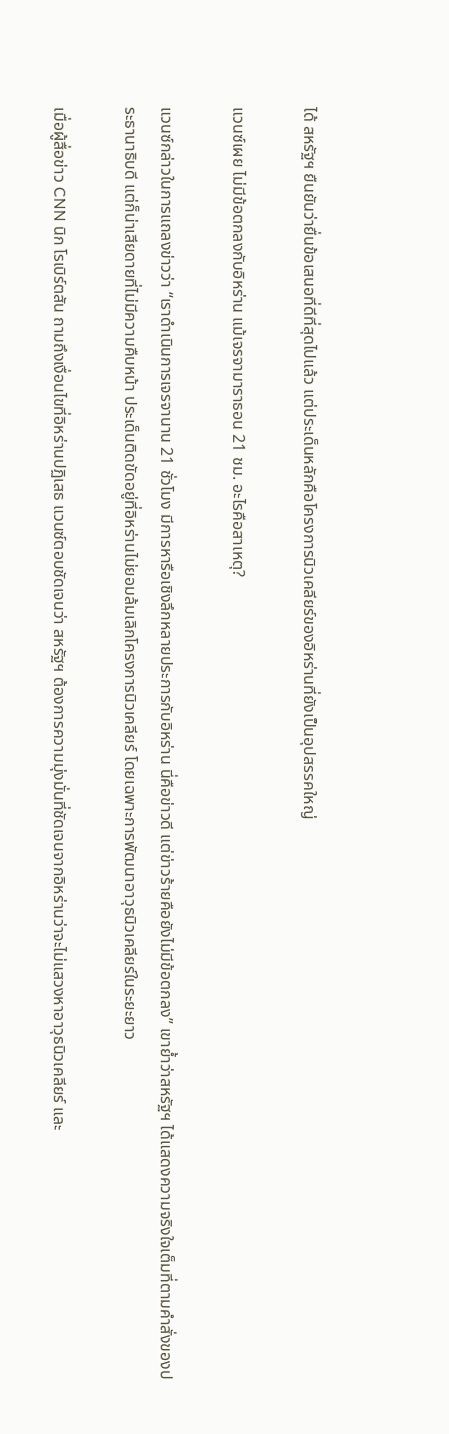ได้ สหรัฐฯ ยืนยันว่ายื่นข้อเสนอที่ดีที่สุดไปแล้ว แต่ประเด็นหลักคือโครงการนิวเคลียร์ของอิหร่านที่ยังเป็นอุปสรรคใหญ่

แวนซ์เผย ไม่มีข้อตกลงกับอิหร่าน แม้เจรจามาราธอน 21 ชม. อะไรคือสาเหตุ?

แวนซ์กล่าวในการแถลงข่าวว่า “เราดำเนินการเจรจานาน 21 ชั่วโมง มีการหารือเชิงลึกหลายประการกับอิหร่าน นี่คือข่าวดี แต่ข่าวร้ายคือยังไม่มีข้อตกลง” เขาย้ำว่าสหรัฐฯ ได้แสดงความจริงใจเต็มที่ตามคำสั่งของประธานาธิบดี แต่ก็น่าเสียดายที่ไม่มีความคืบหน้า ประเด็นติดขัดอยู่ที่อิหร่านไม่ยอมล้มเลิกโครงการนิวเคลียร์ โดยเฉพาะการพัฒนาอาวุธนิวเคลียร์ในระยะยาว

เมื่อผู้สื่อข่าว CNN นิก โรเบิร์ตสัน ถามถึงเงื่อนไขที่อิหร่านปฏิเสธ แวนซ์ตอบชัดเจนว่า สหรัฐฯ ต้องการความมุ่งมั่นที่ชัดเจนจากอิหร่านว่าจะไม่แสวงหาอาวุธนิวเคลียร์ และ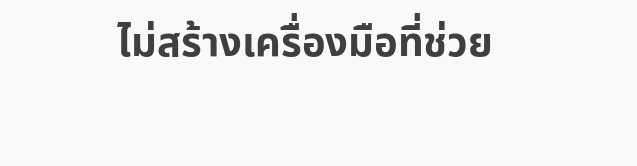ไม่สร้างเครื่องมือที่ช่วย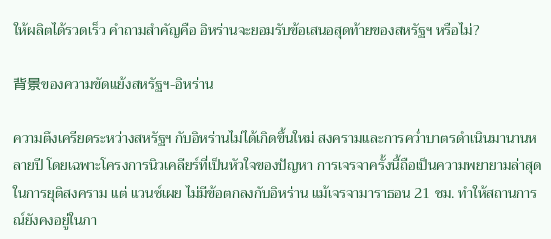ให้ผลิตได้รวดเร็ว คำถามสำคัญคือ อิหร่านจะยอมรับข้อเสนอสุดท้ายของสหรัฐฯ หรือไม่?

背景ของความขัดแย้งสหรัฐฯ-อิหร่าน

ความตึงเครียดระหว่างสหรัฐฯ กับอิหร่านไม่ได้เกิดขึ้นใหม่ สงครามและการคว่ำบาตรดำเนินมานานหลายปี โดยเฉพาะโครงการนิวเคลียร์ที่เป็นหัวใจของปัญหา การเจรจาครั้งนี้ถือเป็นความพยายามล่าสุดในการยุติสงคราม แต่ แวนซ์เผย ไม่มีข้อตกลงกับอิหร่าน แม้เจรจามาราธอน 21 ชม. ทำให้สถานการณ์ยังคงอยู่ในภา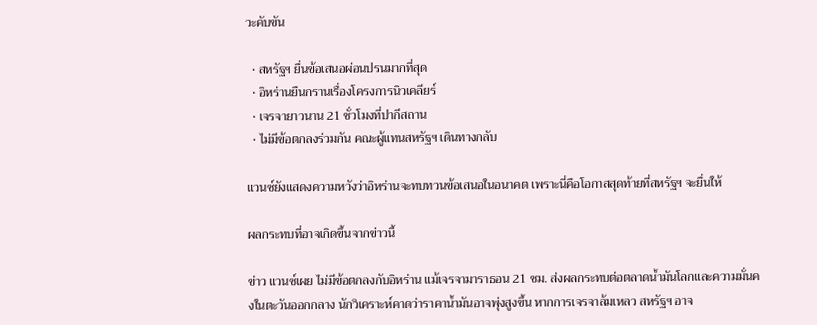วะคับขัน

  • สหรัฐฯ ยื่นข้อเสนอผ่อนปรนมากที่สุด
  • อิหร่านยืนกรานเรื่องโครงการนิวเคลียร์
  • เจรจายาวนาน 21 ชั่วโมงที่ปากีสถาน
  • ไม่มีข้อตกลงร่วมกัน คณะผู้แทนสหรัฐฯ เดินทางกลับ

แวนซ์ยังแสดงความหวังว่าอิหร่านจะทบทวนข้อเสนอในอนาคต เพราะนี่คือโอกาสสุดท้ายที่สหรัฐฯ จะยื่นให้

ผลกระทบที่อาจเกิดขึ้นจากข่าวนี้

ข่าว แวนซ์เผย ไม่มีข้อตกลงกับอิหร่าน แม้เจรจามาราธอน 21 ชม. ส่งผลกระทบต่อตลาดน้ำมันโลกและความมั่นคงในตะวันออกกลาง นักวิเคราะห์คาดว่าราคาน้ำมันอาจพุ่งสูงขึ้น หากการเจรจาล้มเหลว สหรัฐฯ อาจ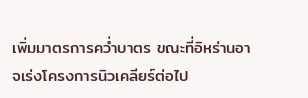เพิ่มมาตรการคว่ำบาตร ขณะที่อิหร่านอาจเร่งโครงการนิวเคลียร์ต่อไป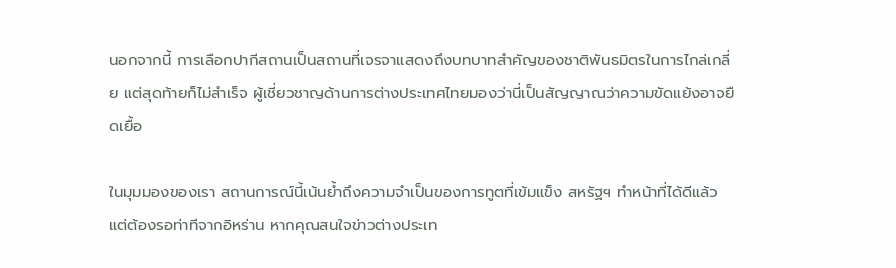นอกจากนี้ การเลือกปากีสถานเป็นสถานที่เจรจาแสดงถึงบทบาทสำคัญของชาติพันธมิตรในการไกล่เกลี่ย แต่สุดท้ายก็ไม่สำเร็จ ผู้เชี่ยวชาญด้านการต่างประเทศไทยมองว่านี่เป็นสัญญาณว่าความขัดแย้งอาจยืดเยื้อ

ในมุมมองของเรา สถานการณ์นี้เน้นย้ำถึงความจำเป็นของการทูตที่เข้มแข็ง สหรัฐฯ ทำหน้าที่ได้ดีแล้ว แต่ต้องรอท่าทีจากอิหร่าน หากคุณสนใจข่าวต่างประเท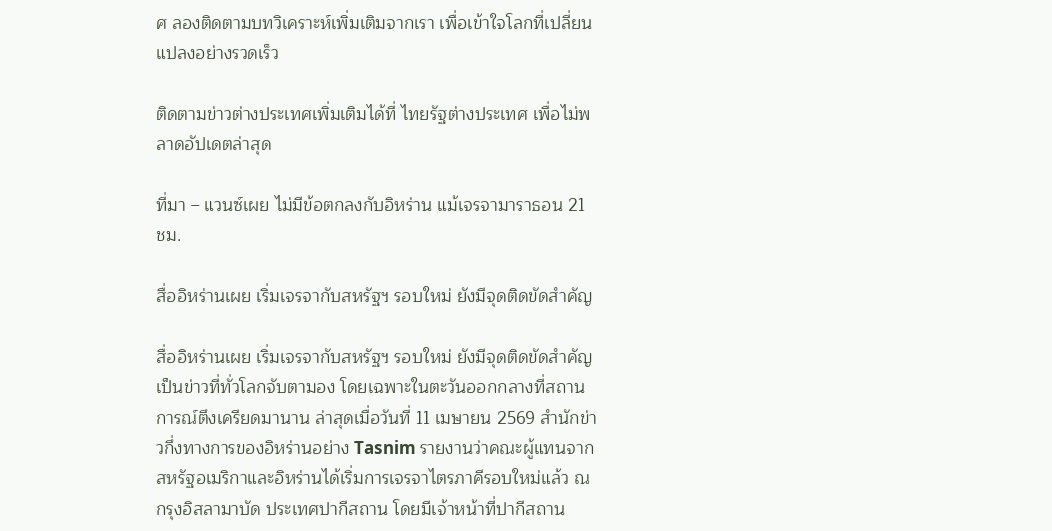ศ ลองติดตามบทวิเคราะห์เพิ่มเติมจากเรา เพื่อเข้าใจโลกที่เปลี่ยนแปลงอย่างรวดเร็ว

ติดตามข่าวต่างประเทศเพิ่มเติมได้ที่ ไทยรัฐต่างประเทศ เพื่อไม่พลาดอัปเดตล่าสุด

ที่มา – แวนซ์เผย ไม่มีข้อตกลงกับอิหร่าน แม้เจรจามาราธอน 21 ชม.

สื่ออิหร่านเผย เริ่มเจรจากับสหรัฐฯ รอบใหม่ ยังมีจุดติดขัดสำคัญ

สื่ออิหร่านเผย เริ่มเจรจากับสหรัฐฯ รอบใหม่ ยังมีจุดติดขัดสำคัญ เป็นข่าวที่ทั่วโลกจับตามอง โดยเฉพาะในตะวันออกกลางที่สถานการณ์ตึงเครียดมานาน ล่าสุดเมื่อวันที่ 11 เมษายน 2569 สำนักข่าวกึ่งทางการของอิหร่านอย่าง Tasnim รายงานว่าคณะผู้แทนจากสหรัฐอเมริกาและอิหร่านได้เริ่มการเจรจาไตรภาคีรอบใหม่แล้ว ณ กรุงอิสลามาบัด ประเทศปากีสถาน โดยมีเจ้าหน้าที่ปากีสถาน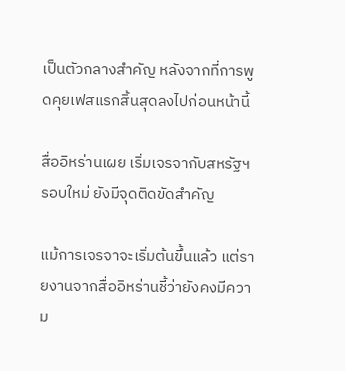เป็นตัวกลางสำคัญ หลังจากที่การพูดคุยเฟสแรกสิ้นสุดลงไปก่อนหน้านี้

สื่ออิหร่านเผย เริ่มเจรจากับสหรัฐฯ รอบใหม่ ยังมีจุดติดขัดสำคัญ

แม้การเจรจาจะเริ่มต้นขึ้นแล้ว แต่รายงานจากสื่ออิหร่านชี้ว่ายังคงมีความ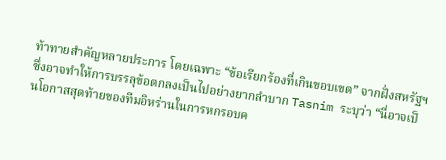ท้าทายสำคัญหลายประการ โดยเฉพาะ “ข้อเรียกร้องที่เกินขอบเขต” จากฝั่งสหรัฐฯ ซึ่งอาจทำให้การบรรลุข้อตกลงเป็นไปอย่างยากลำบาก Tasnim ระบุว่า “นี่อาจเป็นโอกาสสุดท้ายของทีมอิหร่านในการหกรอบค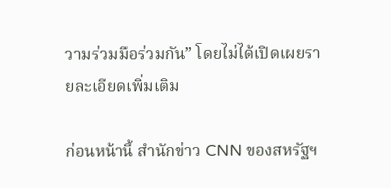วามร่วมมือร่วมกัน” โดยไม่ได้เปิดเผยรายละเอียดเพิ่มเติม

ก่อนหน้านี้ สำนักข่าว CNN ของสหรัฐฯ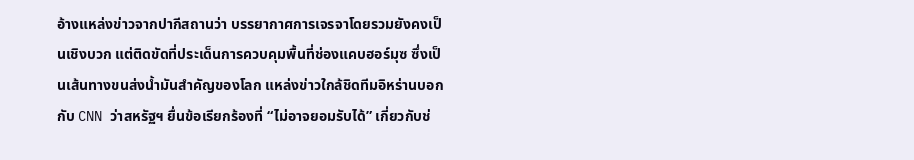อ้างแหล่งข่าวจากปากีสถานว่า บรรยากาศการเจรจาโดยรวมยังคงเป็นเชิงบวก แต่ติดขัดที่ประเด็นการควบคุมพื้นที่ช่องแคบฮอร์มุซ ซึ่งเป็นเส้นทางขนส่งน้ำมันสำคัญของโลก แหล่งข่าวใกล้ชิดทีมอิหร่านบอกกับ CNN ว่าสหรัฐฯ ยื่นข้อเรียกร้องที่ “ไม่อาจยอมรับได้” เกี่ยวกับช่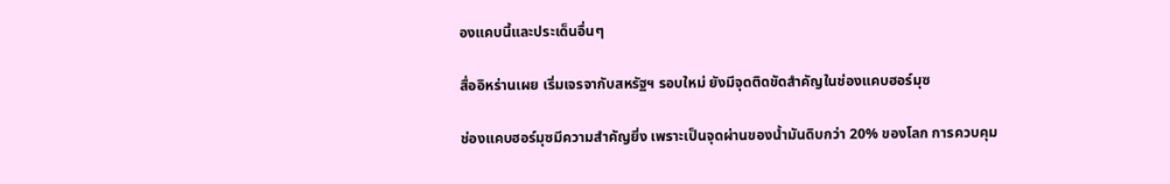องแคบนี้และประเด็นอื่นๆ

สื่ออิหร่านเผย เริ่มเจรจากับสหรัฐฯ รอบใหม่ ยังมีจุดติดขัดสำคัญในช่องแคบฮอร์มุซ

ช่องแคบฮอร์มุซมีความสำคัญยิ่ง เพราะเป็นจุดผ่านของน้ำมันดิบกว่า 20% ของโลก การควบคุม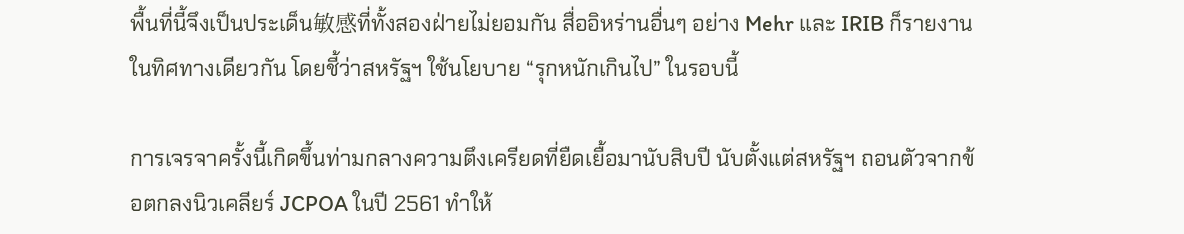พื้นที่นี้จึงเป็นประเด็น敏感ที่ทั้งสองฝ่ายไม่ยอมกัน สื่ออิหร่านอื่นๆ อย่าง Mehr และ IRIB ก็รายงานในทิศทางเดียวกัน โดยชี้ว่าสหรัฐฯ ใช้นโยบาย “รุกหนักเกินไป” ในรอบนี้

การเจรจาครั้งนี้เกิดขึ้นท่ามกลางความตึงเครียดที่ยืดเยื้อมานับสิบปี นับตั้งแต่สหรัฐฯ ถอนตัวจากข้อตกลงนิวเคลียร์ JCPOA ในปี 2561 ทำให้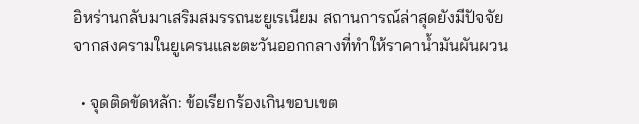อิหร่านกลับมาเสริมสมรรถนะยูเรเนียม สถานการณ์ล่าสุดยังมีปัจจัยจากสงครามในยูเครนและตะวันออกกลางที่ทำให้ราคาน้ำมันผันผวน

  • จุดติดขัดหลัก: ข้อเรียกร้องเกินขอบเขต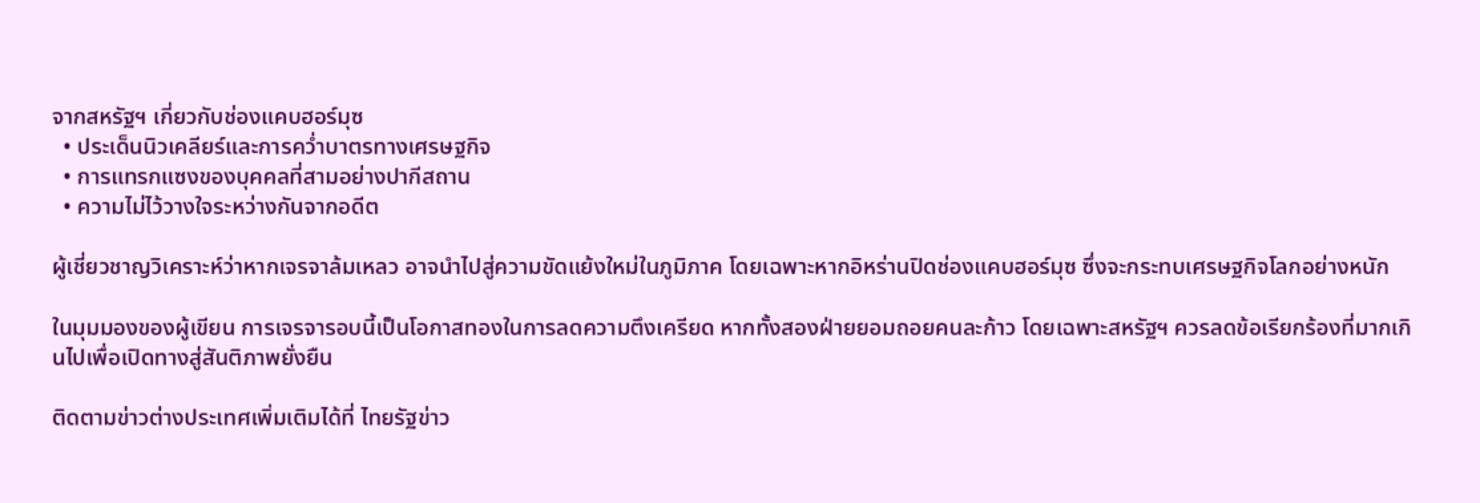จากสหรัฐฯ เกี่ยวกับช่องแคบฮอร์มุซ
  • ประเด็นนิวเคลียร์และการคว่ำบาตรทางเศรษฐกิจ
  • การแทรกแซงของบุคคลที่สามอย่างปากีสถาน
  • ความไม่ไว้วางใจระหว่างกันจากอดีต

ผู้เชี่ยวชาญวิเคราะห์ว่าหากเจรจาล้มเหลว อาจนำไปสู่ความขัดแย้งใหม่ในภูมิภาค โดยเฉพาะหากอิหร่านปิดช่องแคบฮอร์มุซ ซึ่งจะกระทบเศรษฐกิจโลกอย่างหนัก

ในมุมมองของผู้เขียน การเจรจารอบนี้เป็นโอกาสทองในการลดความตึงเครียด หากทั้งสองฝ่ายยอมถอยคนละก้าว โดยเฉพาะสหรัฐฯ ควรลดข้อเรียกร้องที่มากเกินไปเพื่อเปิดทางสู่สันติภาพยั่งยืน

ติดตามข่าวต่างประเทศเพิ่มเติมได้ที่ ไทยรัฐข่าว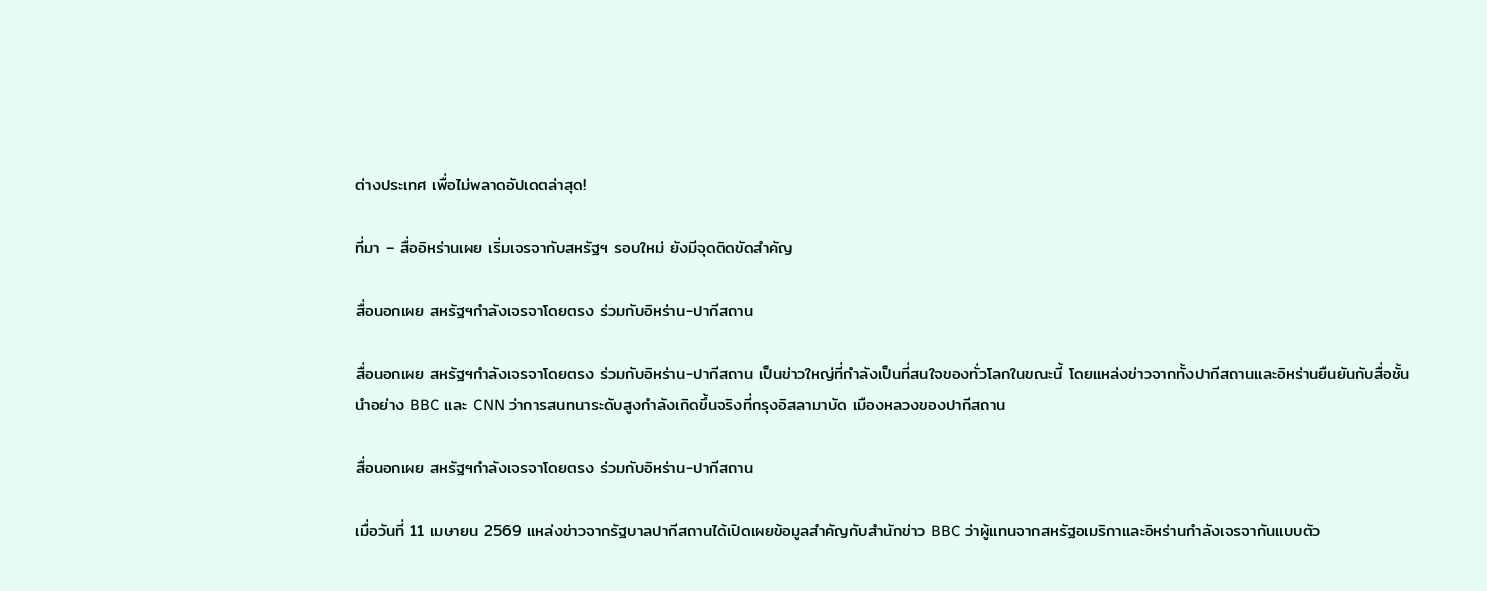ต่างประเทศ เพื่อไม่พลาดอัปเดตล่าสุด!

ที่มา – สื่ออิหร่านเผย เริ่มเจรจากับสหรัฐฯ รอบใหม่ ยังมีจุดติดขัดสำคัญ

สื่อนอกเผย สหรัฐฯกำลังเจรจาโดยตรง ร่วมกับอิหร่าน-ปากีสถาน

สื่อนอกเผย สหรัฐฯกำลังเจรจาโดยตรง ร่วมกับอิหร่าน-ปากีสถาน เป็นข่าวใหญ่ที่กำลังเป็นที่สนใจของทั่วโลกในขณะนี้ โดยแหล่งข่าวจากทั้งปากีสถานและอิหร่านยืนยันกับสื่อชั้นนำอย่าง BBC และ CNN ว่าการสนทนาระดับสูงกำลังเกิดขึ้นจริงที่กรุงอิสลามาบัด เมืองหลวงของปากีสถาน

สื่อนอกเผย สหรัฐฯกำลังเจรจาโดยตรง ร่วมกับอิหร่าน-ปากีสถาน

เมื่อวันที่ 11 เมษายน 2569 แหล่งข่าวจากรัฐบาลปากีสถานได้เปิดเผยข้อมูลสำคัญกับสำนักข่าว BBC ว่าผู้แทนจากสหรัฐอเมริกาและอิหร่านกำลังเจรจากันแบบตัว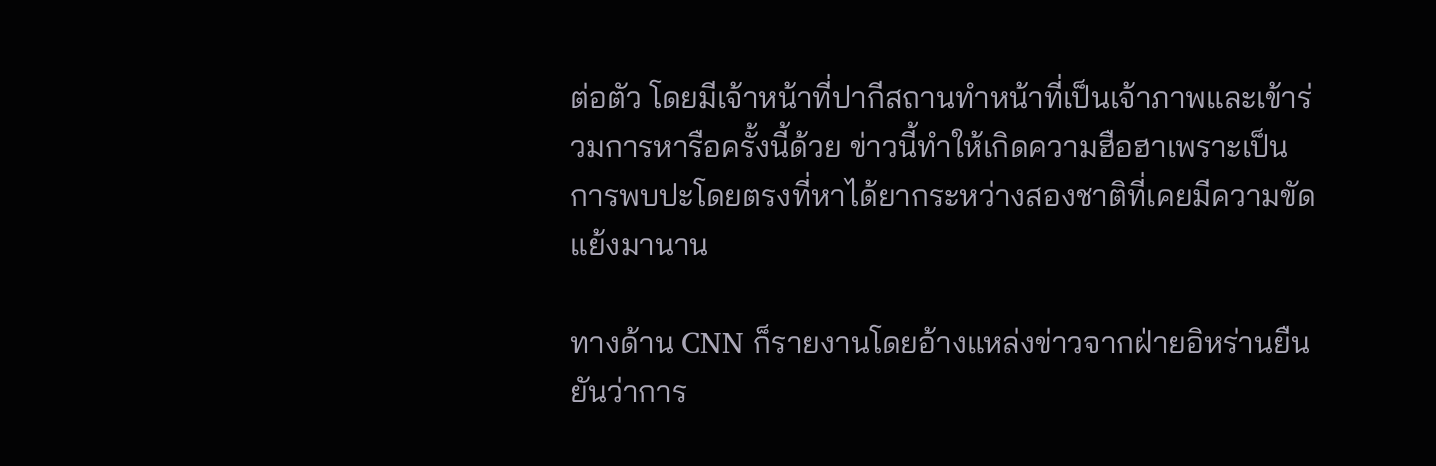ต่อตัว โดยมีเจ้าหน้าที่ปากีสถานทำหน้าที่เป็นเจ้าภาพและเข้าร่วมการหารือครั้งนี้ด้วย ข่าวนี้ทำให้เกิดความฮือฮาเพราะเป็นการพบปะโดยตรงที่หาได้ยากระหว่างสองชาติที่เคยมีความขัดแย้งมานาน

ทางด้าน CNN ก็รายงานโดยอ้างแหล่งข่าวจากฝ่ายอิหร่านยืนยันว่าการ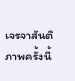เจรจาสันติภาพครั้งนี้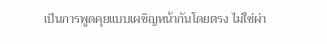เป็นการพูดคุยแบบเผชิญหน้ากันโดยตรง ไม่ใช่ผ่า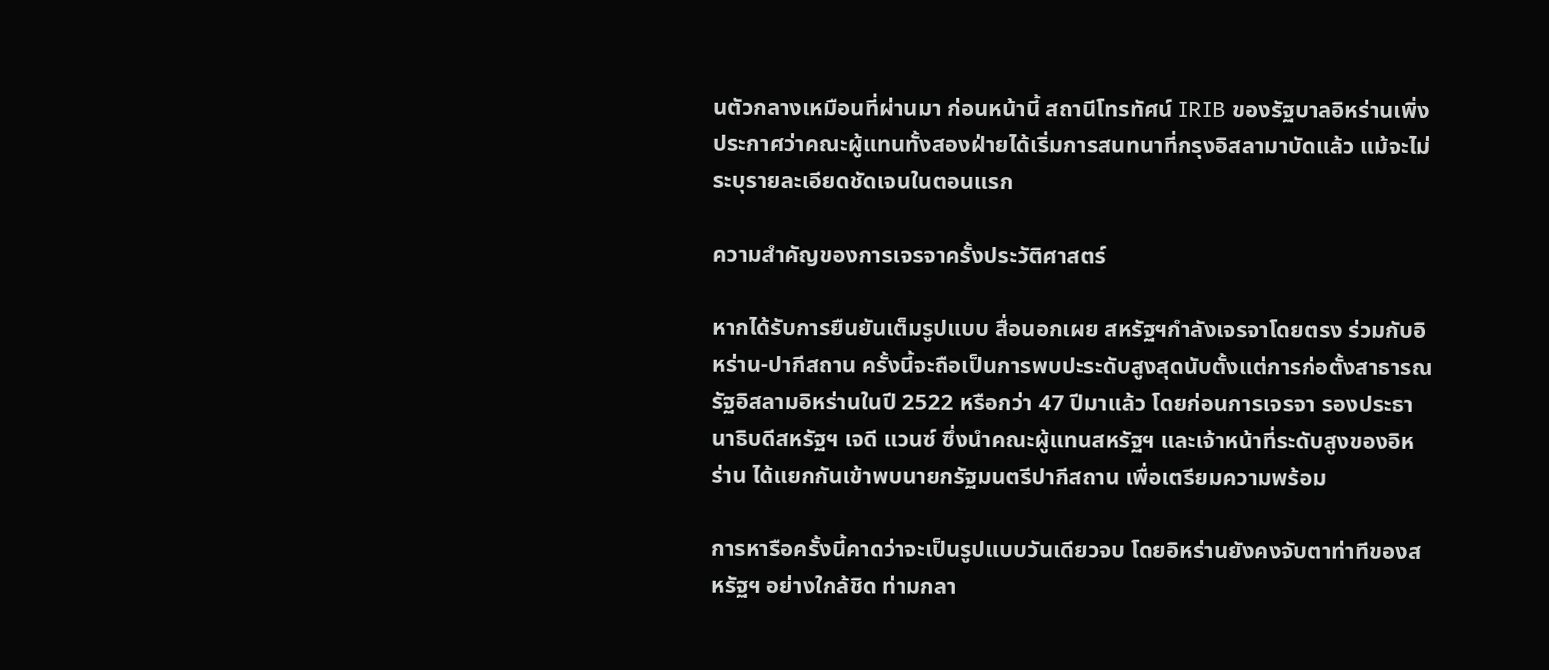นตัวกลางเหมือนที่ผ่านมา ก่อนหน้านี้ สถานีโทรทัศน์ IRIB ของรัฐบาลอิหร่านเพิ่งประกาศว่าคณะผู้แทนทั้งสองฝ่ายได้เริ่มการสนทนาที่กรุงอิสลามาบัดแล้ว แม้จะไม่ระบุรายละเอียดชัดเจนในตอนแรก

ความสำคัญของการเจรจาครั้งประวัติศาสตร์

หากได้รับการยืนยันเต็มรูปแบบ สื่อนอกเผย สหรัฐฯกำลังเจรจาโดยตรง ร่วมกับอิหร่าน-ปากีสถาน ครั้งนี้จะถือเป็นการพบปะระดับสูงสุดนับตั้งแต่การก่อตั้งสาธารณรัฐอิสลามอิหร่านในปี 2522 หรือกว่า 47 ปีมาแล้ว โดยก่อนการเจรจา รองประธานาธิบดีสหรัฐฯ เจดี แวนซ์ ซึ่งนำคณะผู้แทนสหรัฐฯ และเจ้าหน้าที่ระดับสูงของอิหร่าน ได้แยกกันเข้าพบนายกรัฐมนตรีปากีสถาน เพื่อเตรียมความพร้อม

การหารือครั้งนี้คาดว่าจะเป็นรูปแบบวันเดียวจบ โดยอิหร่านยังคงจับตาท่าทีของสหรัฐฯ อย่างใกล้ชิด ท่ามกลา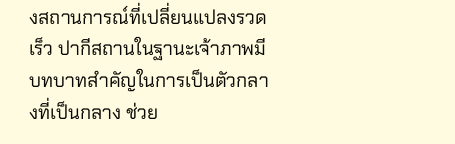งสถานการณ์ที่เปลี่ยนแปลงรวดเร็ว ปากีสถานในฐานะเจ้าภาพมีบทบาทสำคัญในการเป็นตัวกลางที่เป็นกลาง ช่วย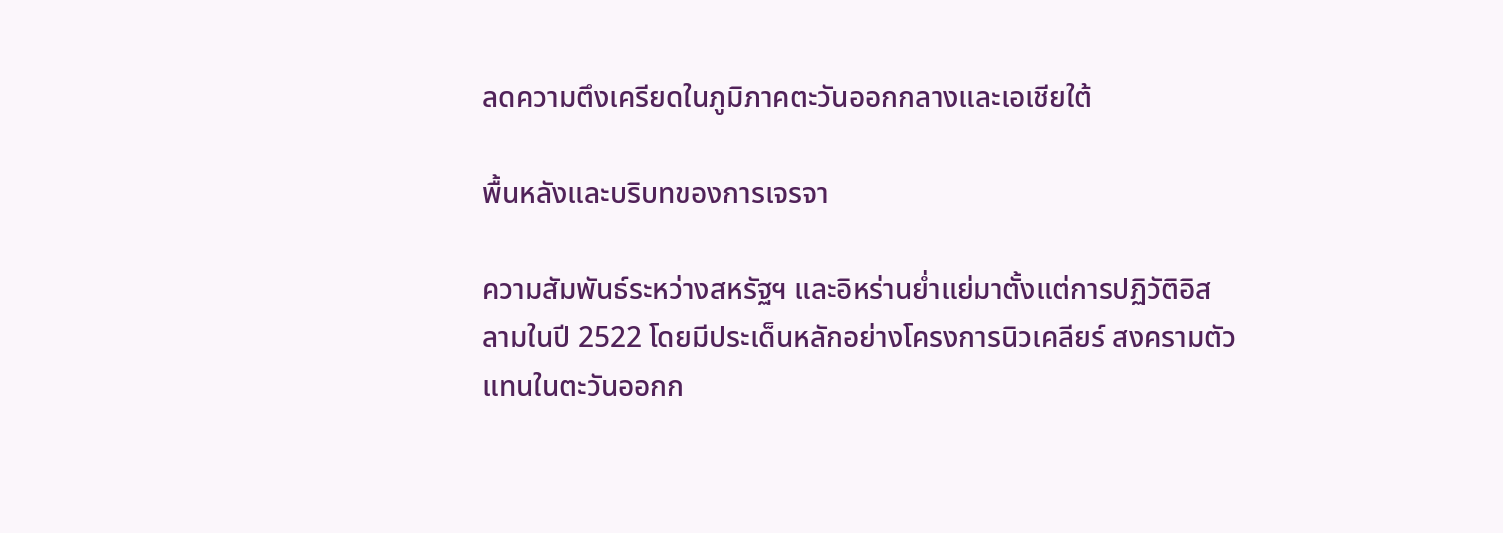ลดความตึงเครียดในภูมิภาคตะวันออกกลางและเอเชียใต้

พื้นหลังและบริบทของการเจรจา

ความสัมพันธ์ระหว่างสหรัฐฯ และอิหร่านย่ำแย่มาตั้งแต่การปฏิวัติอิสลามในปี 2522 โดยมีประเด็นหลักอย่างโครงการนิวเคลียร์ สงครามตัวแทนในตะวันออกก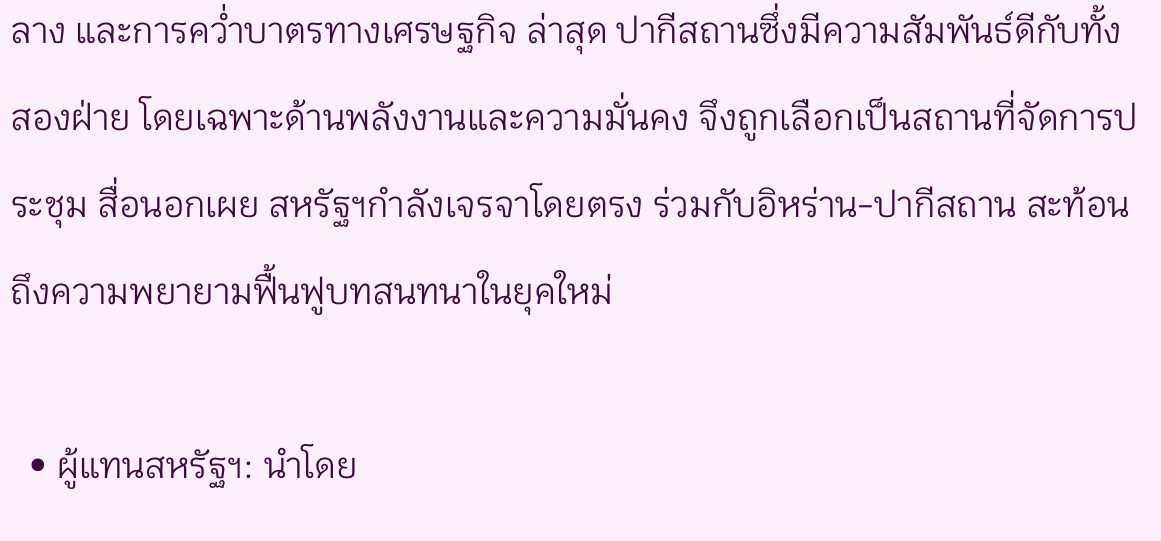ลาง และการคว่ำบาตรทางเศรษฐกิจ ล่าสุด ปากีสถานซึ่งมีความสัมพันธ์ดีกับทั้งสองฝ่าย โดยเฉพาะด้านพลังงานและความมั่นคง จึงถูกเลือกเป็นสถานที่จัดการประชุม สื่อนอกเผย สหรัฐฯกำลังเจรจาโดยตรง ร่วมกับอิหร่าน-ปากีสถาน สะท้อนถึงความพยายามฟื้นฟูบทสนทนาในยุคใหม่

  • ผู้แทนสหรัฐฯ: นำโดย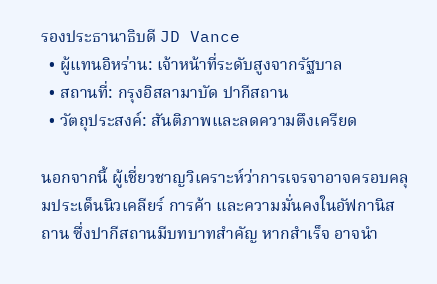รองประธานาธิบดี JD Vance
  • ผู้แทนอิหร่าน: เจ้าหน้าที่ระดับสูงจากรัฐบาล
  • สถานที่: กรุงอิสลามาบัด ปากีสถาน
  • วัตถุประสงค์: สันติภาพและลดความตึงเครียด

นอกจากนี้ ผู้เชี่ยวชาญวิเคราะห์ว่าการเจรจาอาจครอบคลุมประเด็นนิวเคลียร์ การค้า และความมั่นคงในอัฟกานิสถาน ซึ่งปากีสถานมีบทบาทสำคัญ หากสำเร็จ อาจนำ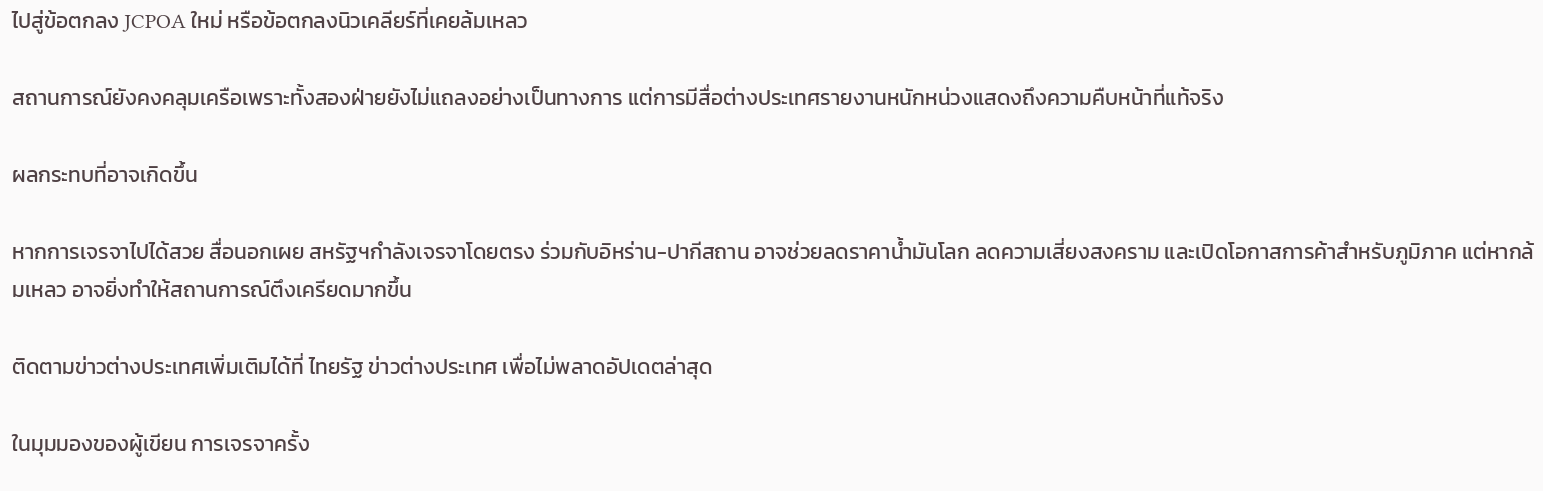ไปสู่ข้อตกลง JCPOA ใหม่ หรือข้อตกลงนิวเคลียร์ที่เคยล้มเหลว

สถานการณ์ยังคงคลุมเครือเพราะทั้งสองฝ่ายยังไม่แถลงอย่างเป็นทางการ แต่การมีสื่อต่างประเทศรายงานหนักหน่วงแสดงถึงความคืบหน้าที่แท้จริง

ผลกระทบที่อาจเกิดขึ้น

หากการเจรจาไปได้สวย สื่อนอกเผย สหรัฐฯกำลังเจรจาโดยตรง ร่วมกับอิหร่าน-ปากีสถาน อาจช่วยลดราคาน้ำมันโลก ลดความเสี่ยงสงคราม และเปิดโอกาสการค้าสำหรับภูมิภาค แต่หากล้มเหลว อาจยิ่งทำให้สถานการณ์ตึงเครียดมากขึ้น

ติดตามข่าวต่างประเทศเพิ่มเติมได้ที่ ไทยรัฐ ข่าวต่างประเทศ เพื่อไม่พลาดอัปเดตล่าสุด

ในมุมมองของผู้เขียน การเจรจาครั้ง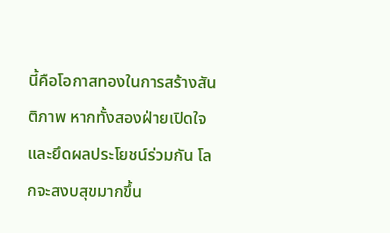นี้คือโอกาสทองในการสร้างสันติภาพ หากทั้งสองฝ่ายเปิดใจและยึดผลประโยชน์ร่วมกัน โลกจะสงบสุขมากขึ้น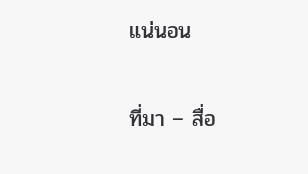แน่นอน

ที่มา – สื่อ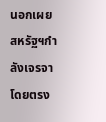นอกเผย สหรัฐฯกำลังเจรจาโดยตรง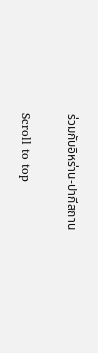ร่วมกับอิหร่าน-ปากีสถาน

Scroll to top